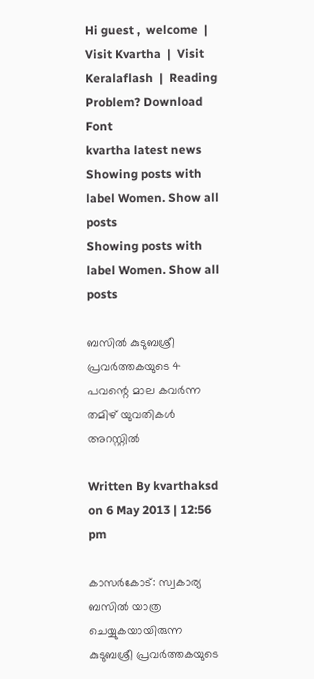Hi guest ,  welcome  |  Visit Kvartha  |  Visit Keralaflash  |  Reading Problem? Download Font
kvartha latest news
Showing posts with label Women. Show all posts
Showing posts with label Women. Show all posts

ബസില്‍ കുടുബശ്രീ പ്രവര്‍ത്തകയുടെ 4 പവന്റെ മാല കവര്‍ന്ന തമിഴ് യുവതികള്‍ അറസ്റ്റില്‍

Written By kvarthaksd on 6 May 2013 | 12:56 pm

കാസര്‍കോട്: സ്വകാര്യ ബസില്‍ യാത്ര ചെയ്യുകയായിരുന്ന കുടുബശ്രീ പ്രവര്‍ത്തകയുടെ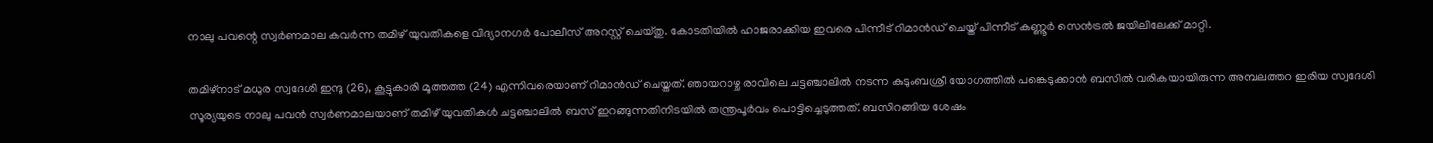നാലു പവന്റെ സ്വര്‍ണമാല കവര്‍ന്ന തമിഴ് യുവതികളെ വിദ്യാനഗര്‍ പോലീസ് അറസ്റ്റ് ചെയ്തു. കോടതിയില്‍ ഹാജരാക്കിയ ഇവരെ പിന്നീട് റിമാന്‍ഡ് ചെയ്ത് പിന്നീട് കണ്ണൂര്‍ സെന്‍ട്രല്‍ ജയിലിലേക്ക് മാറ്റി.

തമിഴ്‌നാട് മധുര സ്വദേശി ഇന്ദു (26), കൂട്ടുകാരി മൂത്തത്ത (24) എന്നിവരെയാണ് റിമാന്‍ഡ് ചെയ്തത്. ഞായറാഴ്ച രാവിലെ ചട്ടഞ്ചാലില്‍ നടന്ന കുടുംബശ്രീ യോഗത്തില്‍ പങ്കെടുക്കാന്‍ ബസില്‍ വരികയായിരുന്ന അമ്പലത്തറ ഇരിയ സ്വദേശി സൂര്യയുടെ നാലു പവന്‍ സ്വര്‍ണമാലയാണ് തമിഴ് യുവതികള്‍ ചട്ടഞ്ചാലില്‍ ബസ് ഇറങ്ങുന്നതിനിടയില്‍ തന്ത്രപൂര്‍വം പൊട്ടിച്ചെടുത്തത്. ബസിറങ്ങിയ ശേഷം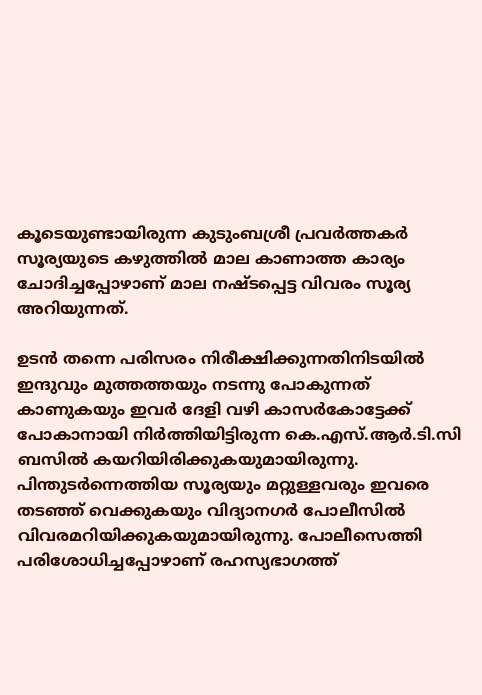കൂടെയുണ്ടായിരുന്ന കുടുംബശ്രീ പ്രവര്‍ത്തകര്‍ സൂര്യയുടെ കഴുത്തില്‍ മാല കാണാത്ത കാര്യം ചോദിച്ചപ്പോഴാണ് മാല നഷ്ടപ്പെട്ട വിവരം സൂര്യ അറിയുന്നത്.

ഉടന്‍ തന്നെ പരിസരം നിരീക്ഷിക്കുന്നതിനിടയില്‍ ഇന്ദുവും മുത്തത്തയും നടന്നു പോകുന്നത് കാണുകയും ഇവര്‍ ദേളി വഴി കാസര്‍കോട്ടേക്ക് പോകാനായി നിര്‍ത്തിയിട്ടിരുന്ന കെ.എസ്.ആര്‍.ടി.സി ബസില്‍ കയറിയിരിക്കുകയുമായിരുന്നു. പിന്തുടര്‍ന്നെത്തിയ സൂര്യയും മറ്റുള്ളവരും ഇവരെ തടഞ്ഞ് വെക്കുകയും വിദ്യാനഗര്‍ പോലീസില്‍ വിവരമറിയിക്കുകയുമായിരുന്നു. പോലീസെത്തി പരിശോധിച്ചപ്പോഴാണ് രഹസ്യഭാഗത്ത്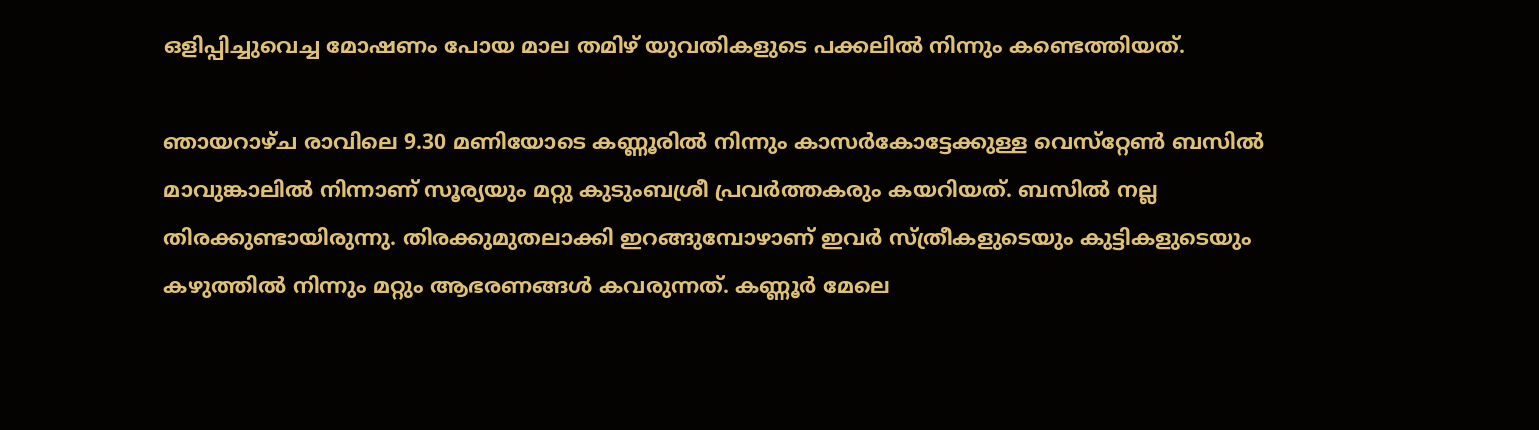ഒളിപ്പിച്ചുവെച്ച മോഷണം പോയ മാല തമിഴ് യുവതികളുടെ പക്കലില്‍ നിന്നും കണ്ടെത്തിയത്.

ഞായറാഴ്ച രാവിലെ 9.30 മണിയോടെ കണ്ണൂരില്‍ നിന്നും കാസര്‍കോട്ടേക്കുള്ള വെസ്‌റ്റേണ്‍ ബസില്‍ മാവുങ്കാലില്‍ നിന്നാണ് സൂര്യയും മറ്റു കുടുംബശ്രീ പ്രവര്‍ത്തകരും കയറിയത്. ബസില്‍ നല്ല തിരക്കുണ്ടായിരുന്നു. തിരക്കുമുതലാക്കി ഇറങ്ങുമ്പോഴാണ് ഇവര്‍ സ്ത്രീകളുടെയും കുട്ടികളുടെയും കഴുത്തില്‍ നിന്നും മറ്റും ആഭരണങ്ങള്‍ കവരുന്നത്. കണ്ണൂര്‍ മേലെ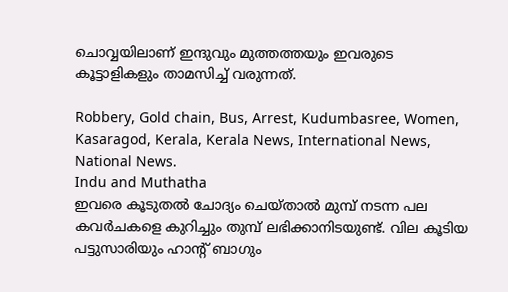ചൊവ്വയിലാണ് ഇന്ദുവും മുത്തത്തയും ഇവരുടെ കൂട്ടാളികളും താമസിച്ച് വരുന്നത്.

Robbery, Gold chain, Bus, Arrest, Kudumbasree, Women, Kasaragod, Kerala, Kerala News, International News, National News.
Indu and Muthatha
ഇവരെ കൂടുതല്‍ ചോദ്യം ചെയ്താല്‍ മുമ്പ് നടന്ന പല കവര്‍ചകളെ കുറിച്ചും തുമ്പ് ലഭിക്കാനിടയുണ്ട്. വില കൂടിയ പട്ടുസാരിയും ഹാന്റ് ബാഗും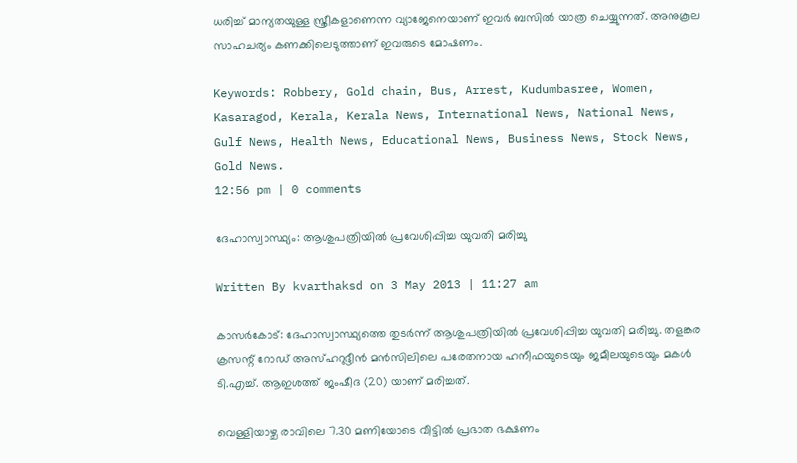ധരിച്ച് മാന്യതയുള്ള സ്ത്രീകളാണെന്ന വ്യാജേനെയാണ് ഇവര്‍ ബസില്‍ യാത്ര ചെയ്യുന്നത്. അനുകൂല സാഹചര്യം കണക്കിലെടുത്താണ് ഇവരുടെ മോഷണം.

Keywords: Robbery, Gold chain, Bus, Arrest, Kudumbasree, Women, Kasaragod, Kerala, Kerala News, International News, National News, Gulf News, Health News, Educational News, Business News, Stock News, Gold News.
12:56 pm | 0 comments

ദേഹാസ്വാസ്ഥ്യം: ആശുപത്രിയില്‍ പ്രവേശിപ്പിച്ച യുവതി മരിച്ചു

Written By kvarthaksd on 3 May 2013 | 11:27 am

കാസര്‍കോട്: ദേഹാസ്വാസ്ഥ്യത്തെ തുടര്‍ന്ന് ആശുപത്രിയില്‍ പ്രവേശിപ്പിച്ച യുവതി മരിച്ചു. തളങ്കര ക്രസന്റ് റോഡ് അസ്ഹറുദ്ദീന്‍ മന്‍സിലിലെ പരേതനായ ഹനീഫയുടെയും ജമീലയുടെയും മകള്‍ ടി.എച്ച്. ആഇശത്ത് ജംഷീദ (20) യാണ് മരിച്ചത്.

വെള്ളിയാഴ്ച രാവിലെ 7.30 മണിയോടെ വീട്ടില്‍ പ്രഭാത ഭക്ഷണം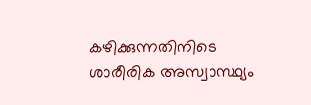കഴിക്കുന്നതിനിടെ ശാരീരിക അസ്വാസ്ഥ്യം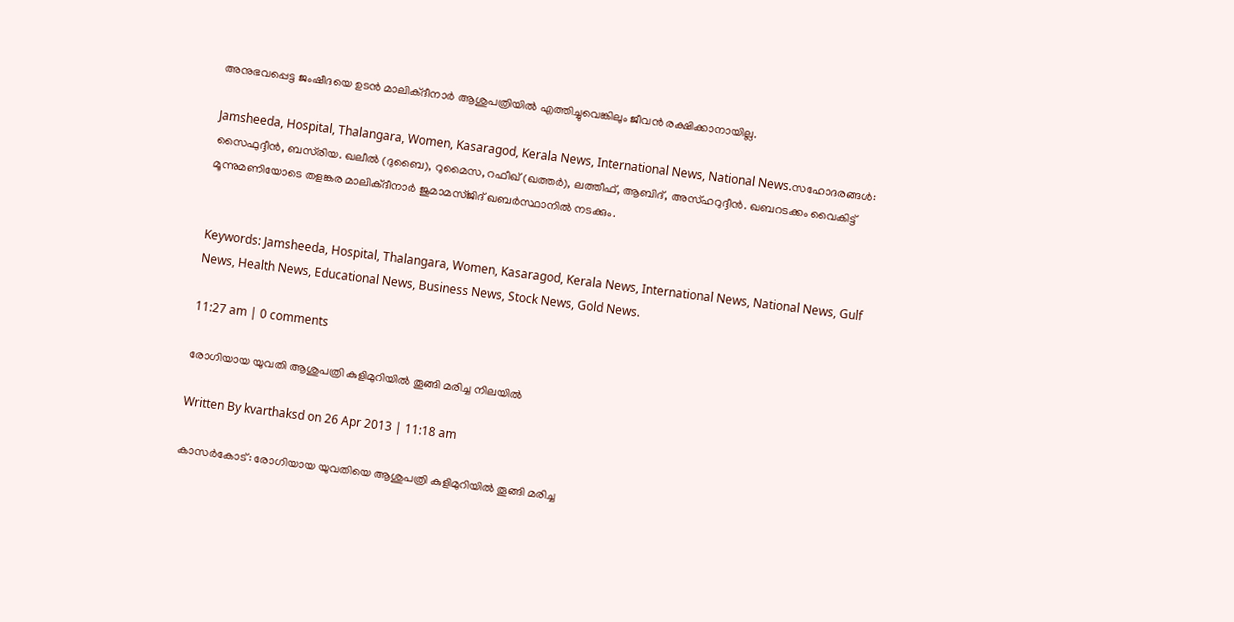അനുഭവപ്പെട്ട ജംഷീദയെ ഉടന്‍ മാലിക്ദീനാര്‍ ആശുപത്രിയില്‍ എത്തിച്ചുവെങ്കിലും ജീവന്‍ രക്ഷിക്കാനായില്ല.

Jamsheeda, Hospital, Thalangara, Women, Kasaragod, Kerala News, International News, National News.സഹോദരങ്ങള്‍: സൈഫുദ്ദീന്‍, ബസ്‌രിയ. ഖലീല്‍ (ദുബൈ), റുമൈസ, റഫീഖ് (ഖത്തര്‍), ലത്തീഫ്, ആബിദ്, അസ്ഹറുദ്ദീന്‍. ഖബറടക്കം വൈകിട്ട് മൂന്നുമണിയോടെ തളങ്കര മാലിക്ദീനാര്‍ ജുമാമസ്ജിദ് ഖബര്‍സ്ഥാനില്‍ നടക്കും.


Keywords: Jamsheeda, Hospital, Thalangara, Women, Kasaragod, Kerala News, International News, National News, Gulf News, Health News, Educational News, Business News, Stock News, Gold News.

11:27 am | 0 comments

രോഗിയായ യുവതി ആശുപത്രി കുളിമുറിയില്‍ തൂങ്ങി മരിച്ച നിലയില്‍

Written By kvarthaksd on 26 Apr 2013 | 11:18 am

കാസര്‍കോട്: രോഗിയായ യുവതിയെ ആശുപത്രി കുളിമുറിയില്‍ തൂങ്ങി മരിച്ച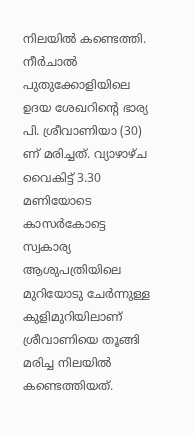നിലയില്‍ കണ്ടെത്തി. നീര്‍ചാല്‍ പുതുക്കോളിയിലെ ഉദയ ശേഖറിന്റെ ഭാര്യ പി. ശ്രീവാണിയാ (30) ണ് മരിച്ചത്. വ്യാഴാഴ്ച വൈകിട്ട് 3.30 മണിയോടെ കാസര്‍കോട്ടെ സ്വകാര്യ ആശുപത്രിയിലെ മുറിയോടു ചേര്‍ന്നുള്ള കുളിമുറിയിലാണ് ശ്രീവാണിയെ തൂങ്ങി മരിച്ച നിലയില്‍ കണ്ടെത്തിയത്.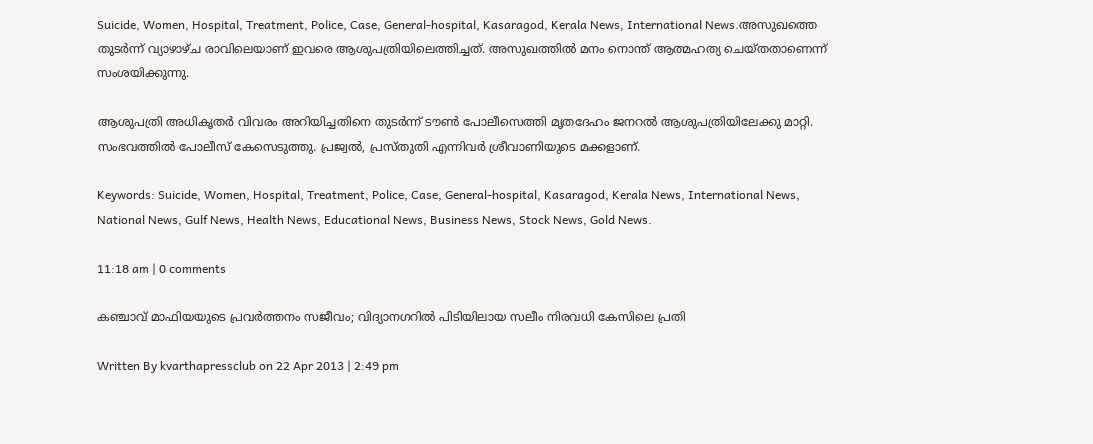Suicide, Women, Hospital, Treatment, Police, Case, General-hospital, Kasaragod, Kerala News, International News.അസുഖത്തെ തുടര്‍ന്ന് വ്യാഴാഴ്ച രാവിലെയാണ് ഇവരെ ആശുപത്രിയിലെത്തിച്ചത്. അസുഖത്തില്‍ മനം നൊന്ത് ആത്മഹത്യ ചെയ്തതാണെന്ന് സംശയിക്കുന്നു.

ആശുപത്രി അധികൃതര്‍ വിവരം അറിയിച്ചതിനെ തുടര്‍ന്ന് ടൗണ്‍ പോലീസെത്തി മൃതദേഹം ജനറല്‍ ആശുപത്രിയിലേക്കു മാറ്റി. സംഭവത്തില്‍ പോലീസ് കേസെടുത്തു. പ്രജ്വല്‍, പ്രസ്തുതി എന്നിവര്‍ ശ്രീവാണിയുടെ മക്കളാണ്.

Keywords: Suicide, Women, Hospital, Treatment, Police, Case, General-hospital, Kasaragod, Kerala News, International News, National News, Gulf News, Health News, Educational News, Business News, Stock News, Gold News.

11:18 am | 0 comments

കഞ്ചാവ് മാഫിയയുടെ പ്രവര്‍ത്തനം സജീവം; വിദ്യാനഗറില്‍ പിടിയിലായ സലീം നിരവധി കേസിലെ പ്രതി

Written By kvarthapressclub on 22 Apr 2013 | 2:49 pm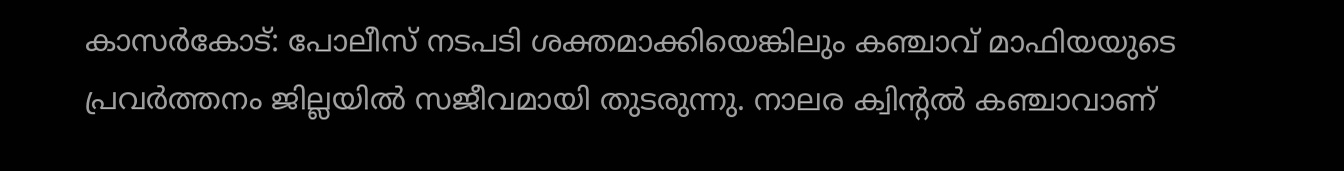കാസര്‍കോട്: പോലീസ് നടപടി ശക്തമാക്കിയെങ്കിലും കഞ്ചാവ് മാഫിയയുടെ പ്രവര്‍ത്തനം ജില്ലയില്‍ സജീവമായി തുടരുന്നു. നാലര ക്വിന്റല്‍ കഞ്ചാവാണ്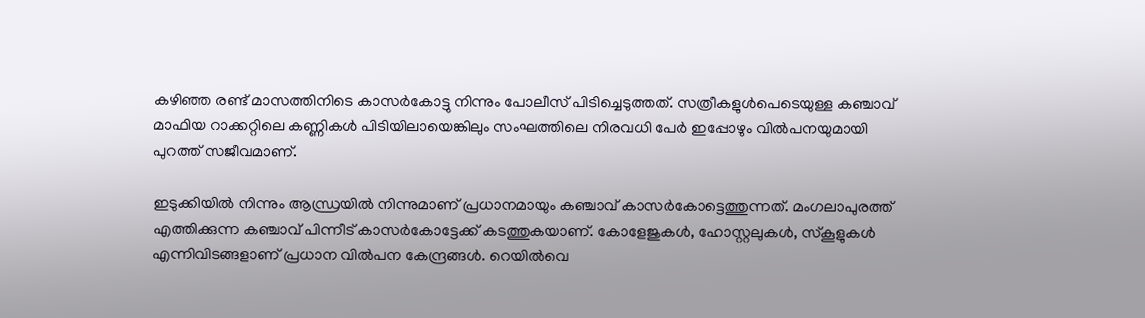കഴിഞ്ഞ രണ്ട് മാസത്തിനിടെ കാസര്‍കോട്ടു നിന്നും പോലീസ് പിടിച്ചെടുത്തത്. സത്രീകളുള്‍പെടെയുള്ള കഞ്ചാവ് മാഫിയ റാക്കറ്റിലെ കണ്ണികള്‍ പിടിയിലായെങ്കിലും സംഘത്തിലെ നിരവധി പേര്‍ ഇപ്പോഴും വില്‍പനയുമായി പുറത്ത് സജീവമാണ്.

ഇടുക്കിയില്‍ നിന്നും ആന്ധ്രയില്‍ നിന്നുമാണ് പ്രധാനമായും കഞ്ചാവ് കാസര്‍കോട്ടെത്തുന്നത്. മംഗലാപുരത്ത് എത്തിക്കുന്ന കഞ്ചാവ് പിന്നീട് കാസര്‍കോട്ടേക്ക് കടത്തുകയാണ്. കോളേജുകള്‍, ഹോസ്റ്റലുകള്‍, സ്‌കൂളുകള്‍ എന്നിവിടങ്ങളാണ് പ്രധാന വില്‍പന കേന്ദ്രങ്ങള്‍. റെയില്‍വെ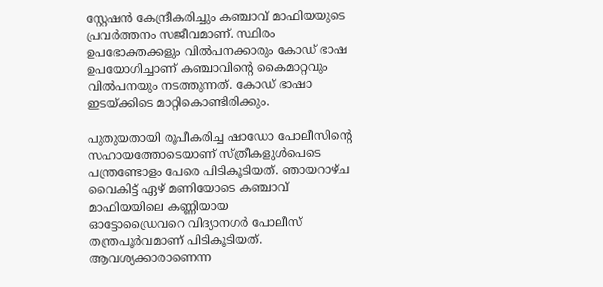സ്റ്റേഷന്‍ കേന്ദ്രീകരിച്ചും കഞ്ചാവ് മാഫിയയുടെ പ്രവര്‍ത്തനം സജീവമാണ്. സ്ഥിരം ഉപഭോക്തക്കളും വില്‍പനക്കാരും കോഡ് ഭാഷ ഉപയോഗിച്ചാണ് കഞ്ചാവിന്റെ കൈമാറ്റവും വില്‍പനയും നടത്തുന്നത്. കോഡ് ഭാഷാ ഇടയ്ക്കിടെ മാറ്റികൊണ്ടിരിക്കും.

പുതുയതായി രൂപീകരിച്ച ഷാഡോ പോലീസിന്റെ സഹായത്തോടെയാണ് സ്ത്രീകളുള്‍പെടെ പന്ത്രണ്ടോളം പേരെ പിടികൂടിയത്. ഞായറാഴ്ച വൈകിട്ട് ഏഴ് മണിയോടെ കഞ്ചാവ് മാഫിയയിലെ കണ്ണിയായ
ഓട്ടോഡ്രൈവറെ വിദ്യാനഗര്‍ പോലീസ് തന്ത്രപൂര്‍വമാണ് പിടികൂടിയത്. ആവശ്യക്കാരാണെന്ന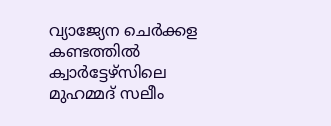വ്യാജ്യേന ചെര്‍ക്കള കണ്ടത്തില്‍ ക്വാര്‍ട്ടേഴ്‌സിലെ മുഹമ്മദ് സലീം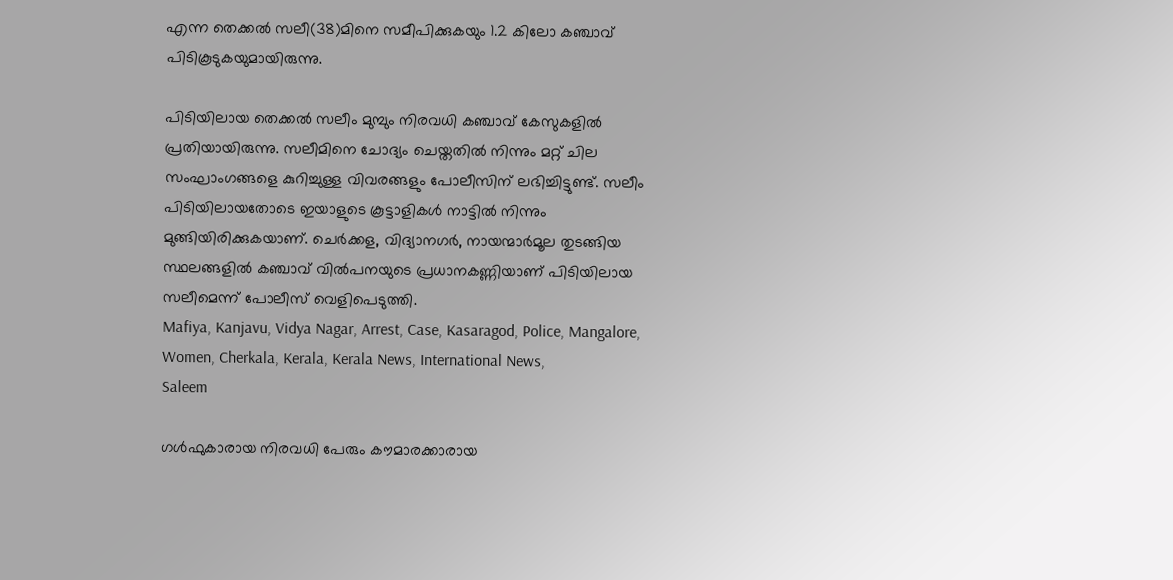എന്ന തെക്കല്‍ സലീ(38)മിനെ സമീപിക്കുകയും 1.2 കിലോ കഞ്ചാവ് പിടികൂടുകയുമായിരുന്നു.

പിടിയിലായ തെക്കല്‍ സലീം മുമ്പും നിരവധി കഞ്ചാവ് കേസുകളില്‍ പ്രതിയായിരുന്നു. സലീമിനെ ചോദ്യം ചെയ്തതില്‍ നിന്നും മറ്റ് ചില സംഘാംഗങ്ങളെ കുറിച്ചുള്ള വിവരങ്ങളും പോലീസിന് ലഭിച്ചിട്ടുണ്ട്. സലീം പിടിയിലായതോടെ ഇയാളുടെ കൂട്ടാളികള്‍ നാട്ടില്‍ നിന്നും മുങ്ങിയിരിക്കുകയാണ്. ചെര്‍ക്കള, വിദ്യാനഗര്‍, നായന്മാര്‍മൂല തുടങ്ങിയ സ്ഥലങ്ങളില്‍ കഞ്ചാവ് വില്‍പനയുടെ പ്രധാനകണ്ണിയാണ് പിടിയിലായ സലീമെന്ന് പോലീസ് വെളിപെടുത്തി.
Mafiya, Kanjavu, Vidya Nagar, Arrest, Case, Kasaragod, Police, Mangalore, Women, Cherkala, Kerala, Kerala News, International News,
Saleem

ഗള്‍ഫുകാരായ നിരവധി പേരും കൗമാരക്കാരായ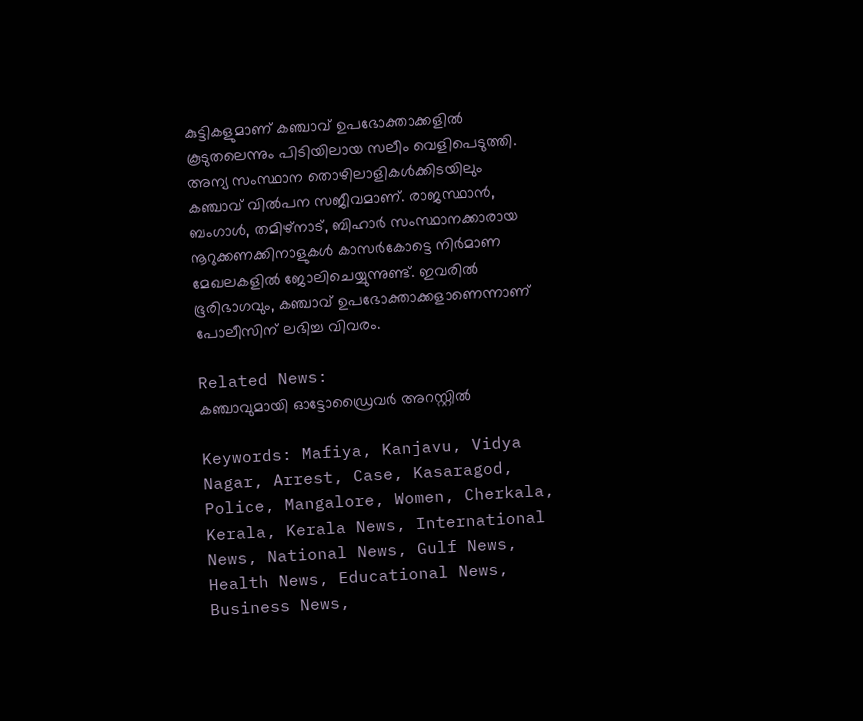കുട്ടികളുമാണ് കഞ്ചാവ് ഉപഭോക്താക്കളില്‍ കൂടുതലെന്നും പിടിയിലായ സലീം വെളിപെടുത്തി. അന്യ സംസ്ഥാന തൊഴിലാളികള്‍ക്കിടയിലും കഞ്ചാവ് വില്‍പന സജീവമാണ്. രാജസ്ഥാന്‍, ബംഗാള്‍, തമിഴ്‌നാട്, ബിഹാര്‍ സംസ്ഥാനക്കാരായ നൂറുക്കണക്കിനാളുകള്‍ കാസര്‍കോട്ടെ നിര്‍മാണ മേഖലകളില്‍ ജോലിചെയ്യുന്നുണ്ട്. ഇവരില്‍ ഭൂരിഭാഗവും, കഞ്ചാവ് ഉപഭോക്താക്കളാണെന്നാണ് പോലീസിന് ലഭിച്ച വിവരം.

Related News:
കഞ്ചാവുമായി ഓട്ടോഡ്രൈവര്‍ അറസ്റ്റില്‍

Keywords: Mafiya, Kanjavu, Vidya Nagar, Arrest, Case, Kasaragod, Police, Mangalore, Women, Cherkala, Kerala, Kerala News, International News, National News, Gulf News, Health News, Educational News, Business News,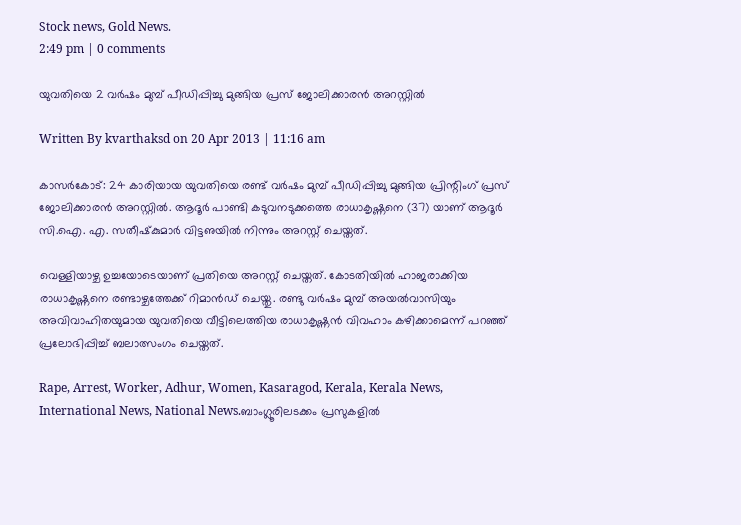Stock news, Gold News.
2:49 pm | 0 comments

യുവതിയെ 2 വര്‍ഷം മുമ്പ് പീഡിപ്പിച്ചു മുങ്ങിയ പ്രസ് ജോലിക്കാരന്‍ അറസ്റ്റില്‍

Written By kvarthaksd on 20 Apr 2013 | 11:16 am

കാസര്‍കോട്: 24 കാരിയായ യുവതിയെ രണ്ട് വര്‍ഷം മുമ്പ് പീഡിപ്പിച്ചു മുങ്ങിയ പ്രിന്റിംഗ് പ്രസ് ജോലിക്കാരന്‍ അറസ്റ്റില്‍. ആദൂര്‍ പാണ്ടി കടുവനടുക്കത്തെ രാധാകൃഷ്ണനെ (37) യാണ് ആദൂര്‍ സി.ഐ. എ. സതീഷ്‌കുമാര്‍ വിട്ടഌയില്‍ നിന്നും അറസ്റ്റ് ചെയ്തത്.

വെള്ളിയാഴ്ച ഉച്ചയോടെയാണ് പ്രതിയെ അറസ്റ്റ് ചെയ്തത്. കോടതിയില്‍ ഹാജരാക്കിയ രാധാകൃഷ്ണനെ രണ്ടാഴ്ചത്തേക്ക് റിമാന്‍ഡ് ചെയ്തു. രണ്ടു വര്‍ഷം മുമ്പ് അയല്‍വാസിയും അവിവാഹിതയുമായ യുവതിയെ വീട്ടിലെത്തിയ രാധാകൃഷ്ണന്‍ വിവഹാം കഴിക്കാമെന്ന് പറഞ്ഞ് പ്രലോഭിപ്പിച്ച് ബലാത്സംഗം ചെയ്തത്.

Rape, Arrest, Worker, Adhur, Women, Kasaragod, Kerala, Kerala News, International News, National News.ബാംഗ്ലൂരിലടക്കം പ്രസുകളില്‍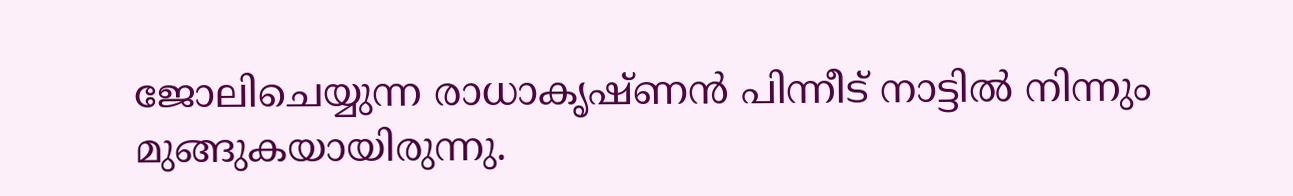ജോലിചെയ്യുന്ന രാധാകൃഷ്ണന്‍ പിന്നീട് നാട്ടില്‍ നിന്നും മുങ്ങുകയായിരുന്നു.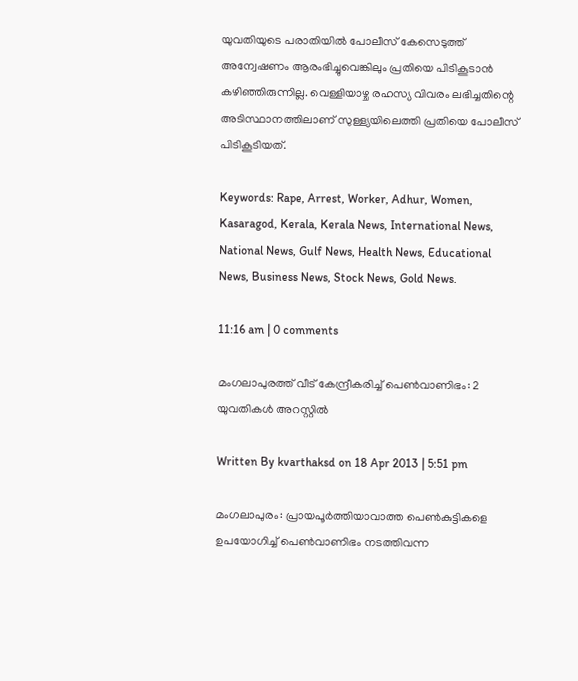യുവതിയുടെ പരാതിയില്‍ പോലീസ് കേസെടുത്ത് അന്വേഷണം ആരംഭിച്ചുവെങ്കിലും പ്രതിയെ പിടികൂടാന്‍ കഴിഞ്ഞിരുന്നില്ല. വെള്ളിയാഴ്ച രഹസ്യ വിവരം ലഭിച്ചതിന്റെ അടിസ്ഥാനത്തിലാണ് സുള്ള്യയിലെത്തി പ്രതിയെ പോലീസ് പിടികൂടിയത്.

Keywords: Rape, Arrest, Worker, Adhur, Women, Kasaragod, Kerala, Kerala News, International News, National News, Gulf News, Health News, Educational News, Business News, Stock News, Gold News.

11:16 am | 0 comments

മംഗലാപുരത്ത് വീട് കേന്ദ്രീകരിച്ച് പെണ്‍വാണിഭം: 2 യുവതികള്‍ അറസ്റ്റില്‍

Written By kvarthaksd on 18 Apr 2013 | 5:51 pm

മംഗലാപുരം: പ്രായപൂര്‍ത്തിയാവാത്ത പെണ്‍കുട്ടികളെ ഉപയോഗിച്ച് പെണ്‍വാണിഭം നടത്തിവന്ന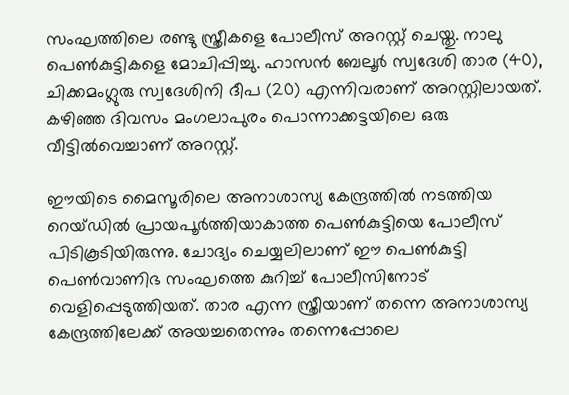സംഘത്തിലെ രണ്ടു സ്ത്രീകളെ പോലീസ് അറസ്റ്റ് ചെയ്തു. നാലു പെണ്‍കുട്ടികളെ മോചിപ്പിച്ചു. ഹാസന്‍ ബേലൂര്‍ സ്വദേശി താര (40), ചിക്കമംഗ്ലുരു സ്വദേശിനി ദീപ (20) എന്നിവരാണ് അറസ്റ്റിലായത്. കഴിഞ്ഞ ദിവസം മംഗലാപുരം പൊന്നാക്കട്ടയിലെ ഒരു വീട്ടില്‍വെച്ചാണ് അറസ്റ്റ്.

ഈയിടെ മൈസൂരിലെ അനാശാസ്യ കേന്ദ്രത്തില്‍ നടത്തിയ റെയ്ഡില്‍ പ്രായപൂര്‍ത്തിയാകാത്ത പെണ്‍കുട്ടിയെ പോലീസ് പിടികൂടിയിരുന്നു. ചോദ്യം ചെയ്യലിലാണ് ഈ പെണ്‍കുട്ടി പെണ്‍വാണിഭ സംഘത്തെ കുറിച്ച് പോലീസിനോട് വെളിപ്പെടുത്തിയത്. താര എന്ന സ്ത്രീയാണ് തന്നെ അനാശാസ്യ കേന്ദ്രത്തിലേക്ക് അയച്ചതെന്നും തന്നെപ്പോലെ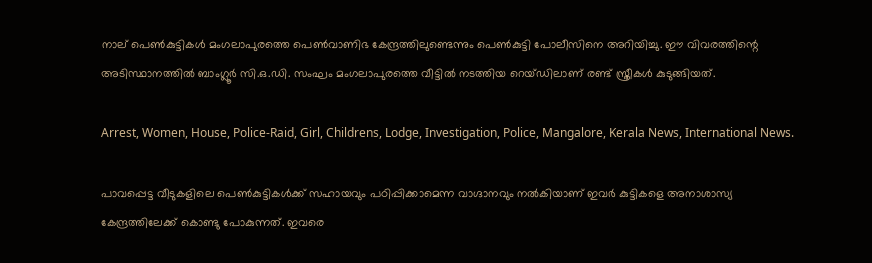നാല് പെണ്‍കുട്ടികള്‍ മംഗലാപുരത്തെ പെണ്‍വാണിഭ കേന്ദ്രത്തിലുണ്ടെന്നും പെണ്‍കുട്ടി പോലീസിനെ അറിയിച്ചു. ഈ വിവരത്തിന്റെ അടിസ്ഥാനത്തില്‍ ബാംഗ്ലൂര്‍ സി.ഒ.ഡി. സംഘം മംഗലാപുരത്തെ വീട്ടില്‍ നടത്തിയ റെയ്ഡിലാണ് രണ്ട് സ്ത്രീകള്‍ കുടുങ്ങിയത്.

Arrest, Women, House, Police-Raid, Girl, Childrens, Lodge, Investigation, Police, Mangalore, Kerala News, International News.

പാവപ്പെട്ട വീടുകളിലെ പെണ്‍കുട്ടികള്‍ക്ക് സഹായവും പഠിപ്പിക്കാമെന്ന വാഗ്ദാനവും നല്‍കിയാണ് ഇവര്‍ കുട്ടികളെ അനാശാസ്യ കേന്ദ്രത്തിലേക്ക് കൊണ്ടു പോകുന്നത്. ഇവരെ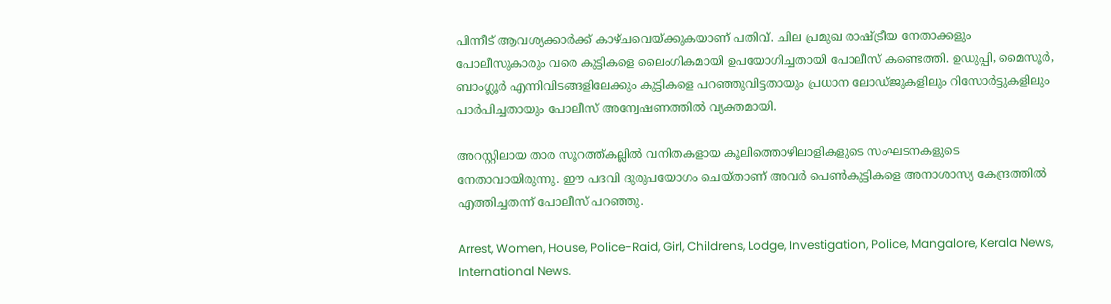പിന്നീട് ആവശ്യക്കാര്‍ക്ക് കാഴ്ചവെയ്ക്കുകയാണ് പതിവ്. ചില പ്രമുഖ രാഷ്ട്രീയ നേതാക്കളും പോലീസുകാരും വരെ കുട്ടികളെ ലൈംഗികമായി ഉപയോഗിച്ചതായി പോലീസ് കണ്ടെത്തി. ഉഡുപ്പി, മൈസൂര്‍, ബാംഗ്ലൂര്‍ എന്നിവിടങ്ങളിലേക്കും കുട്ടികളെ പറഞ്ഞുവിട്ടതായും പ്രധാന ലോഡ്ജുകളിലും റിസോര്‍ട്ടുകളിലും പാര്‍പിച്ചതായും പോലീസ് അന്വേഷണത്തില്‍ വ്യക്തമായി.

അറസ്റ്റിലായ താര സൂറത്ത്കല്ലില്‍ വനിതകളായ കൂലിത്തൊഴിലാളികളുടെ സംഘടനകളുടെ നേതാവായിരുന്നു. ഈ പദവി ദുരുപയോഗം ചെയ്താണ് അവര്‍ പെണ്‍കുട്ടികളെ അനാശാസ്യ കേന്ദ്രത്തില്‍ എത്തിച്ചതന്ന് പോലീസ് പറഞ്ഞു.

Arrest, Women, House, Police-Raid, Girl, Childrens, Lodge, Investigation, Police, Mangalore, Kerala News, International News.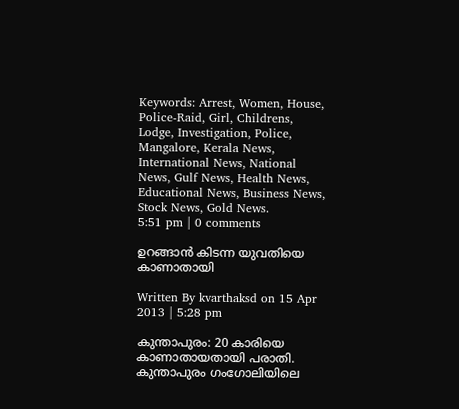Keywords: Arrest, Women, House, Police-Raid, Girl, Childrens, Lodge, Investigation, Police, Mangalore, Kerala News, International News, National News, Gulf News, Health News, Educational News, Business News, Stock News, Gold News.
5:51 pm | 0 comments

ഉറങ്ങാന്‍ കിടന്ന യുവതിയെ കാണാതായി

Written By kvarthaksd on 15 Apr 2013 | 5:28 pm

കുന്താപുരം: 20 കാരിയെ കാണാതായതായി പരാതി. കുന്താപുരം ഗംഗോലിയിലെ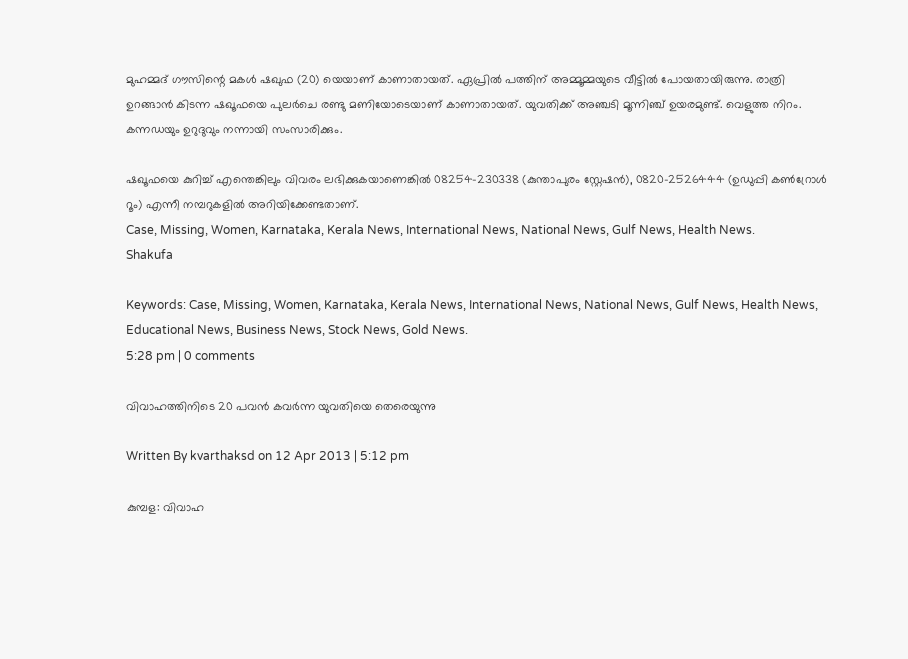മുഹമ്മദ് ഗൗസിന്റെ മകള്‍ ഷഖുഫ (20) യെയാണ് കാണാതായത്. ഏപ്രില്‍ പത്തിന് അമ്മൂമ്മയുടെ വീട്ടില്‍ പോയതായിരുന്നു. രാത്രി ഉറങ്ങാന്‍ കിടന്ന ഷഖൂഫയെ പുലര്‍ചെ രണ്ടു മണിയോടെയാണ് കാണാതായത്. യുവതിക്ക് അഞ്ചടി മൂന്നിഞ്ച് ഉയരമുണ്ട്. വെളുത്ത നിറം.  കന്നഡയും ഉറുദുവും നന്നായി സംസാരിക്കും.

ഷഖൂഫയെ കുറിച്ച് എന്തെങ്കിലും വിവരം ലഭിക്കുകയാണെങ്കില്‍ 08254-230338 (കുന്താപുരം സ്റ്റേഷന്‍), 0820-2526444 (ഉഡുപ്പി കണ്‍റ്രോള്‍ റൂം) എന്നീ നമ്പറുകളില്‍ അറിയിക്കേണ്ടതാണ്.
Case, Missing, Women, Karnataka, Kerala News, International News, National News, Gulf News, Health News.
Shakufa

Keywords: Case, Missing, Women, Karnataka, Kerala News, International News, National News, Gulf News, Health News, Educational News, Business News, Stock News, Gold News.
5:28 pm | 0 comments

വിവാഹത്തിനിടെ 20 പവന്‍ കവര്‍ന്ന യുവതിയെ തെരെയുന്നു

Written By kvarthaksd on 12 Apr 2013 | 5:12 pm

കുമ്പള: വിവാഹ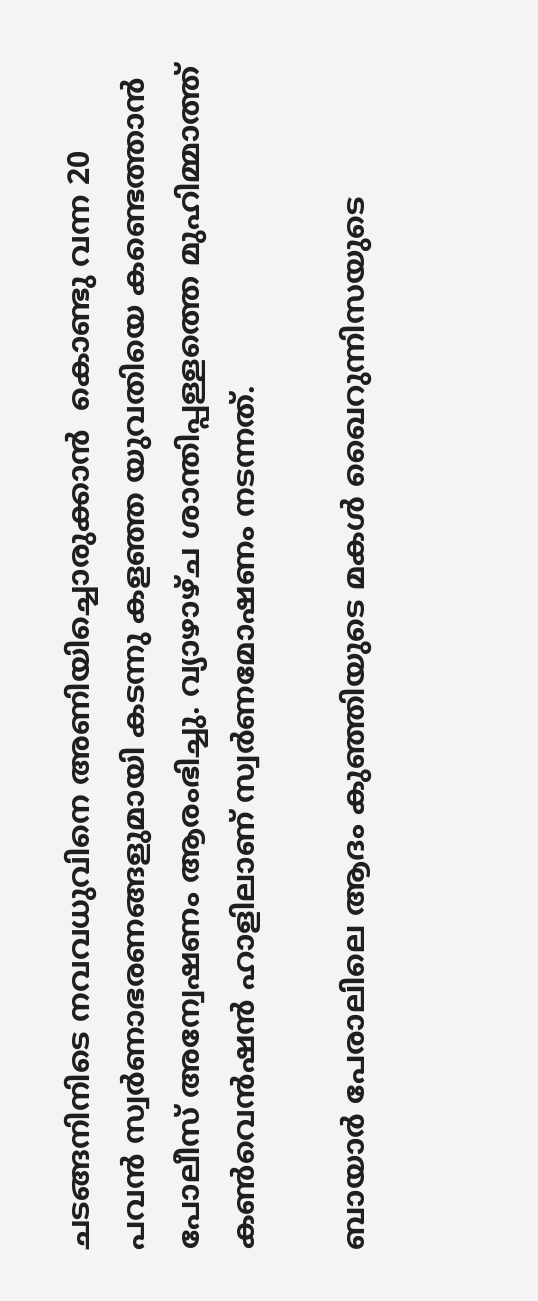ചടങ്ങനിനിടെ നവവധുവിനെ അണിയിച്ചൊരുക്കാന്‍  കൊണ്ടു വന്ന 20 പവന്‍ സ്വര്‍ണാഭരണങ്ങളുമായി കടന്നു കളഞ്ഞ യുവതിയെ കണ്ടെത്താന്‍ പോലീസ് അന്വേഷണം ആരംഭിച്ചു. വ്യാഴാഴ്ച ശാന്തിപ്പള്ളത്തെ മുഹിമ്മാത്ത് കണ്‍വെന്‍ഷന്‍ ഹാളിലാണ് സ്വര്‍ണമോഷണം നടന്നത്.

ബായാര്‍ പേരാലിലെ ആദം കുഞ്ഞിയുടെ മകള്‍ ഖൈറുന്നിസയുടെ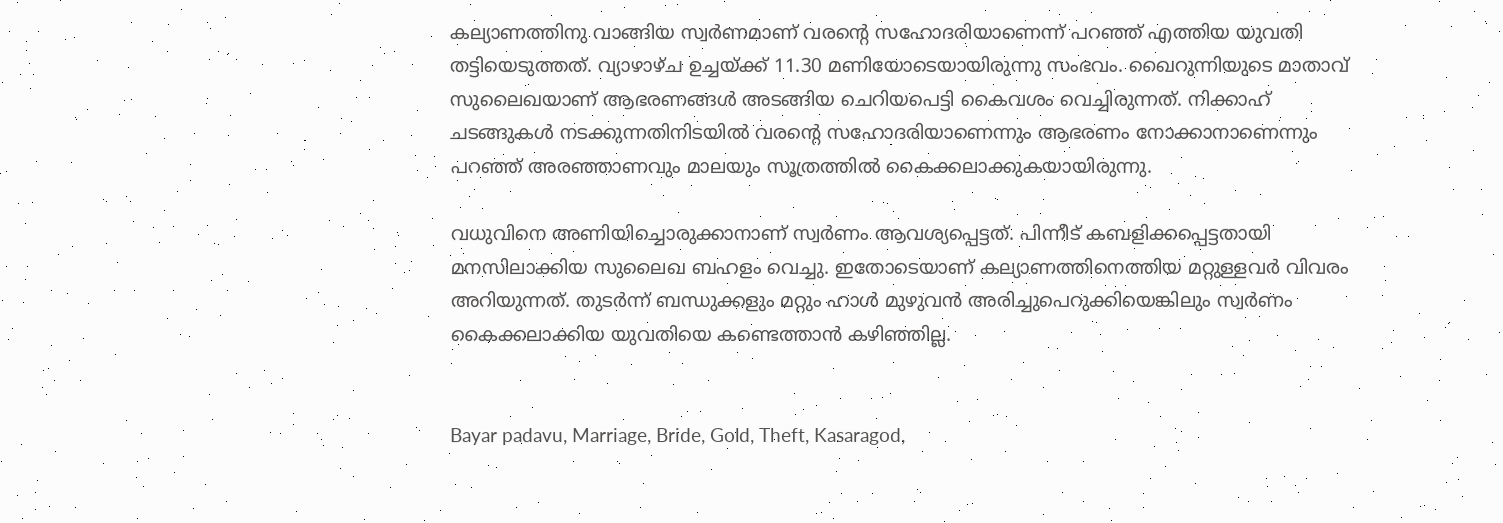കല്യാണത്തിനു വാങ്ങിയ സ്വര്‍ണമാണ് വരന്റെ സഹോദരിയാണെന്ന് പറഞ്ഞ് എത്തിയ യുവതി തട്ടിയെടുത്തത്. വ്യാഴാഴ്ച ഉച്ചയ്ക്ക് 11.30 മണിയോടെയായിരുന്നു സംഭവം. ഖൈറുന്നിയുടെ മാതാവ് സുലൈഖയാണ് ആഭരണങ്ങള്‍ അടങ്ങിയ ചെറിയപെട്ടി കൈവശം വെച്ചിരുന്നത്. നിക്കാഹ് ചടങ്ങുകള്‍ നടക്കുന്നതിനിടയില്‍ വരന്റെ സഹോദരിയാണെന്നും ആഭരണം നോക്കാനാണെന്നും പറഞ്ഞ് അരഞ്ഞാണവും മാലയും സൂത്രത്തില്‍ കൈക്കലാക്കുകയായിരുന്നു.

വധുവിനെ അണിയിച്ചൊരുക്കാനാണ് സ്വര്‍ണം ആവശ്യപ്പെട്ടത്. പിന്നീട് കബളിക്കപ്പെട്ടതായി മനസിലാക്കിയ സുലൈഖ ബഹളം വെച്ചു. ഇതോടെയാണ് കല്യാണത്തിനെത്തിയ മറ്റുള്ളവര്‍ വിവരം അറിയുന്നത്. തുടര്‍ന്ന് ബന്ധുക്കളും മറ്റും ഹാള്‍ മുഴുവന്‍ അരിച്ചുപെറുക്കിയെങ്കിലും സ്വര്‍ണം കൈക്കലാക്കിയ യുവതിയെ കണ്ടെത്താന്‍ കഴിഞ്ഞില്ല.


Bayar padavu, Marriage, Bride, Gold, Theft, Kasaragod,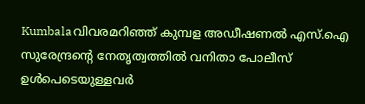Kumbalaവിവരമറിഞ്ഞ് കുമ്പള അഡീഷണല്‍ എസ്.ഐ സുരേന്ദ്രന്റെ നേതൃത്വത്തില്‍ വനിതാ പോലീസ് ഉള്‍പെടെയുള്ളവര്‍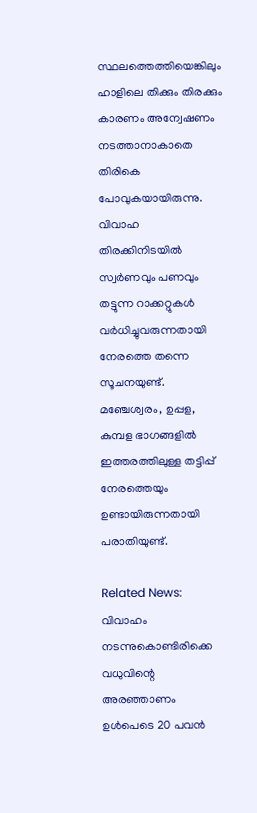സ്ഥലത്തെത്തിയെങ്കിലും ഹാളിലെ തിക്കും തിരക്കും കാരണം അന്വേഷണം നടത്താനാകാതെ തിരികെ പോവുകയായിരുന്നു. വിവാഹ തിരക്കിനിടയില്‍ സ്വര്‍ണവും പണവും തട്ടുന്ന റാക്കറ്റുകള്‍ വര്‍ധിച്ചുവരുന്നതായി നേരത്തെ തന്നെ സൂചനയുണ്ട്. മഞ്ചേശ്വരം, ഉപ്പള, കുമ്പള ഭാഗങ്ങളില്‍ ഇത്തരത്തിലുള്ള തട്ടിപ്പ് നേരത്തെയും ഉണ്ടായിരുന്നതായി പരാതിയുണ്ട്.

Related News:
വിവാഹം നടന്നുകൊണ്ടിരിക്കെ വധുവിന്റെ അരഞ്ഞാണം ഉള്‍പെടെ 20 പവന്‍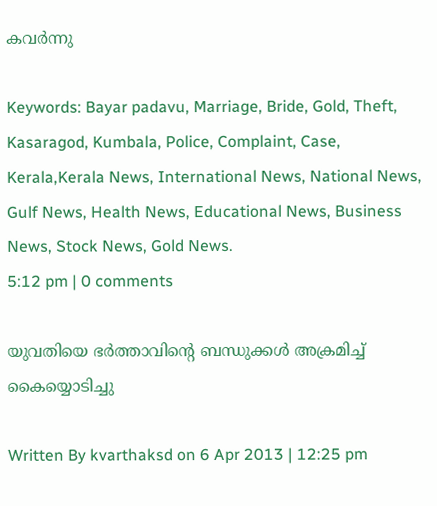കവര്‍ന്നു

Keywords: Bayar padavu, Marriage, Bride, Gold, Theft, Kasaragod, Kumbala, Police, Complaint, Case, Kerala,Kerala News, International News, National News, Gulf News, Health News, Educational News, Business News, Stock News, Gold News.
5:12 pm | 0 comments

യുവതിയെ ഭര്‍ത്താവിന്റെ ബന്ധുക്കള്‍ അക്രമിച്ച് കൈയ്യൊടിച്ചു

Written By kvarthaksd on 6 Apr 2013 | 12:25 pm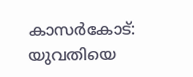കാസര്‍കോട്: യുവതിയെ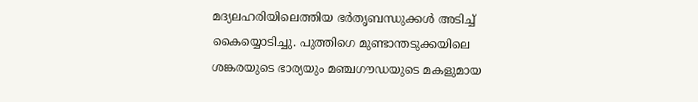മദ്യലഹരിയിലെത്തിയ ഭര്‍തൃബന്ധുക്കള്‍ അടിച്ച് കൈയ്യൊടിച്ചു. പുത്തിഗെ മുണ്ടാന്തടുക്കയിലെ ശങ്കരയുടെ ഭാര്യയും മഞ്ചഗൗഡയുടെ മകളുമായ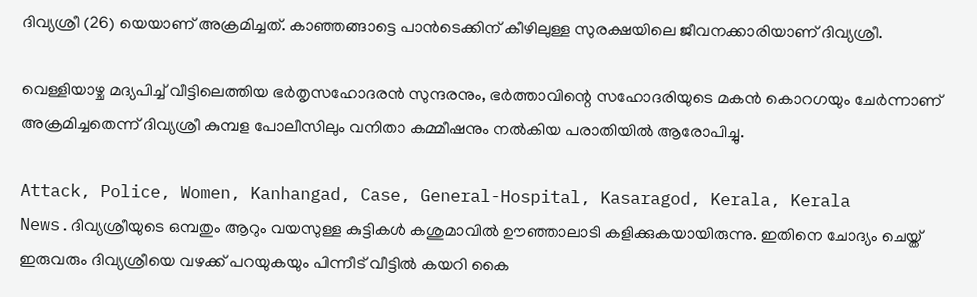ദിവ്യശ്രീ (26) യെയാണ് അക്രമിച്ചത്. കാഞ്ഞങ്ങാട്ടെ പാന്‍ടെക്കിന് കീഴിലുള്ള സുരക്ഷയിലെ ജീവനക്കാരിയാണ് ദിവ്യശ്രീ.

വെള്ളിയാഴ്ച മദ്യപിച്ച് വീട്ടിലെത്തിയ ഭര്‍തൃസഹോദരന്‍ സുന്ദരനും, ഭര്‍ത്താവിന്റെ സഹോദരിയുടെ മകന്‍ കൊറഗയും ചേര്‍ന്നാണ് അക്രമിച്ചതെന്ന് ദിവ്യശ്രീ കുമ്പള പോലീസിലും വനിതാ കമ്മീഷനും നല്‍കിയ പരാതിയില്‍ ആരോപിച്ചു.

Attack, Police, Women, Kanhangad, Case, General-Hospital, Kasaragod, Kerala, Kerala News.ദിവ്യശ്രീയുടെ ഒമ്പതും ആറും വയസുള്ള കുട്ടികള്‍ കശുമാവില്‍ ഊഞ്ഞാലാടി കളിക്കുകയായിരുന്നു. ഇതിനെ ചോദ്യം ചെയ്ത് ഇരുവരും ദിവ്യശ്രീയെ വഴക്ക് പറയുകയും പിന്നീട് വീട്ടില്‍ കയറി കൈ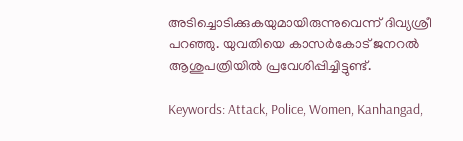അടിച്ചൊടിക്കുകയുമായിരുന്നുവെന്ന് ദിവ്യശ്രീ പറഞ്ഞു. യുവതിയെ കാസര്‍കോട് ജനറല്‍ ആശുപത്രിയില്‍ പ്രവേശിപ്പിച്ചിട്ടുണ്ട്.

Keywords: Attack, Police, Women, Kanhangad,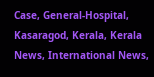Case, General-Hospital, Kasaragod, Kerala, Kerala News, International News,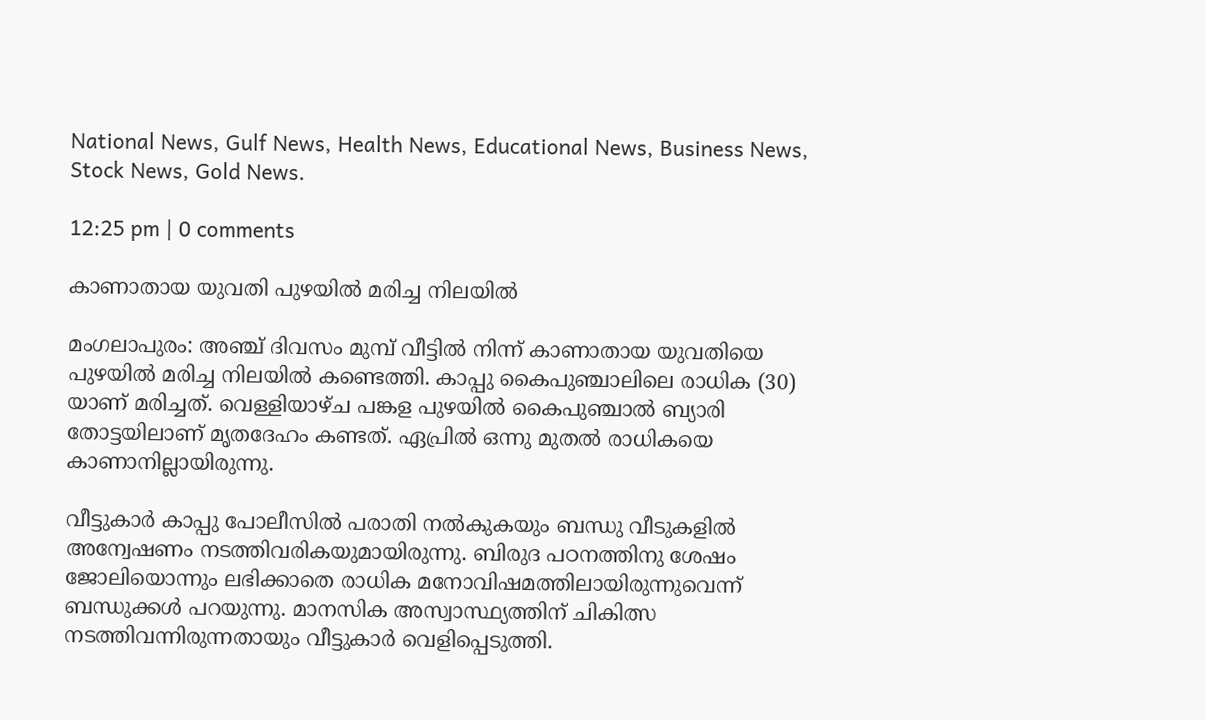National News, Gulf News, Health News, Educational News, Business News, Stock News, Gold News.

12:25 pm | 0 comments

കാണാതായ യുവതി പുഴയില്‍ മരിച്ച നിലയില്‍

മംഗലാപുരം: അഞ്ച് ദിവസം മുമ്പ് വീട്ടില്‍ നിന്ന് കാണാതായ യുവതിയെ പുഴയില്‍ മരിച്ച നിലയില്‍ കണ്ടെത്തി. കാപ്പു കൈപുഞ്ചാലിലെ രാധിക (30) യാണ് മരിച്ചത്. വെള്ളിയാഴ്ച പങ്കള പുഴയില്‍ കൈപുഞ്ചാല്‍ ബ്യാരി തോട്ടയിലാണ് മൃതദേഹം കണ്ടത്. ഏപ്രില്‍ ഒന്നു മുതല്‍ രാധികയെ കാണാനില്ലായിരുന്നു.

വീട്ടുകാര്‍ കാപ്പു പോലീസില്‍ പരാതി നല്‍കുകയും ബന്ധു വീടുകളില്‍ അന്വേഷണം നടത്തിവരികയുമായിരുന്നു. ബിരുദ പഠനത്തിനു ശേഷം ജോലിയൊന്നും ലഭിക്കാതെ രാധിക മനോവിഷമത്തിലായിരുന്നുവെന്ന് ബന്ധുക്കള്‍ പറയുന്നു. മാനസിക അസ്വാസ്ഥ്യത്തിന് ചികിത്സ നടത്തിവന്നിരുന്നതായും വീട്ടുകാര്‍ വെളിപ്പെടുത്തി.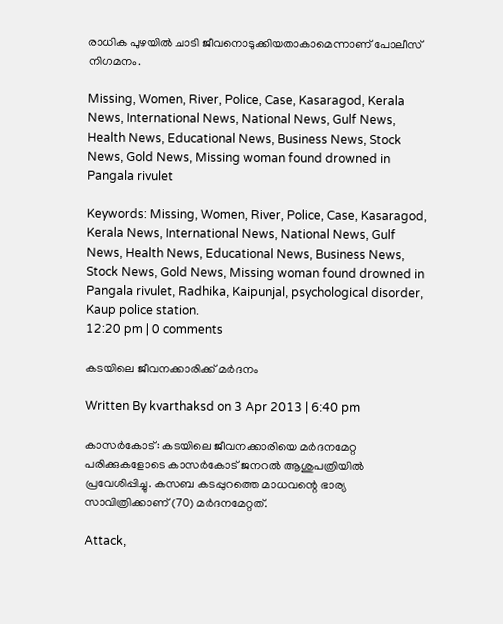രാധിക പുഴയില്‍ ചാടി ജീവനൊടുക്കിയതാകാമെന്നാണ് പോലീസ് നിഗമനം.

Missing, Women, River, Police, Case, Kasaragod, Kerala News, International News, National News, Gulf News, Health News, Educational News, Business News, Stock News, Gold News, Missing woman found drowned in Pangala rivulet

Keywords: Missing, Women, River, Police, Case, Kasaragod, Kerala News, International News, National News, Gulf News, Health News, Educational News, Business News, Stock News, Gold News, Missing woman found drowned in Pangala rivulet, Radhika, Kaipunjal, psychological disorder, Kaup police station.
12:20 pm | 0 comments

കടയിലെ ജീവനക്കാരിക്ക് മര്‍ദനം

Written By kvarthaksd on 3 Apr 2013 | 6:40 pm

കാസര്‍കോട്: കടയിലെ ജീവനക്കാരിയെ മര്‍ദനമേറ്റ പരിക്കുകളോടെ കാസര്‍കോട് ജനറല്‍ ആശുപത്രിയില്‍ പ്രവേശിപ്പിച്ചു. കസബ കടപ്പുറത്തെ മാധവന്റെ ഭാര്യ സാവിത്രിക്കാണ് (70) മര്‍ദനമേറ്റത്.

Attack,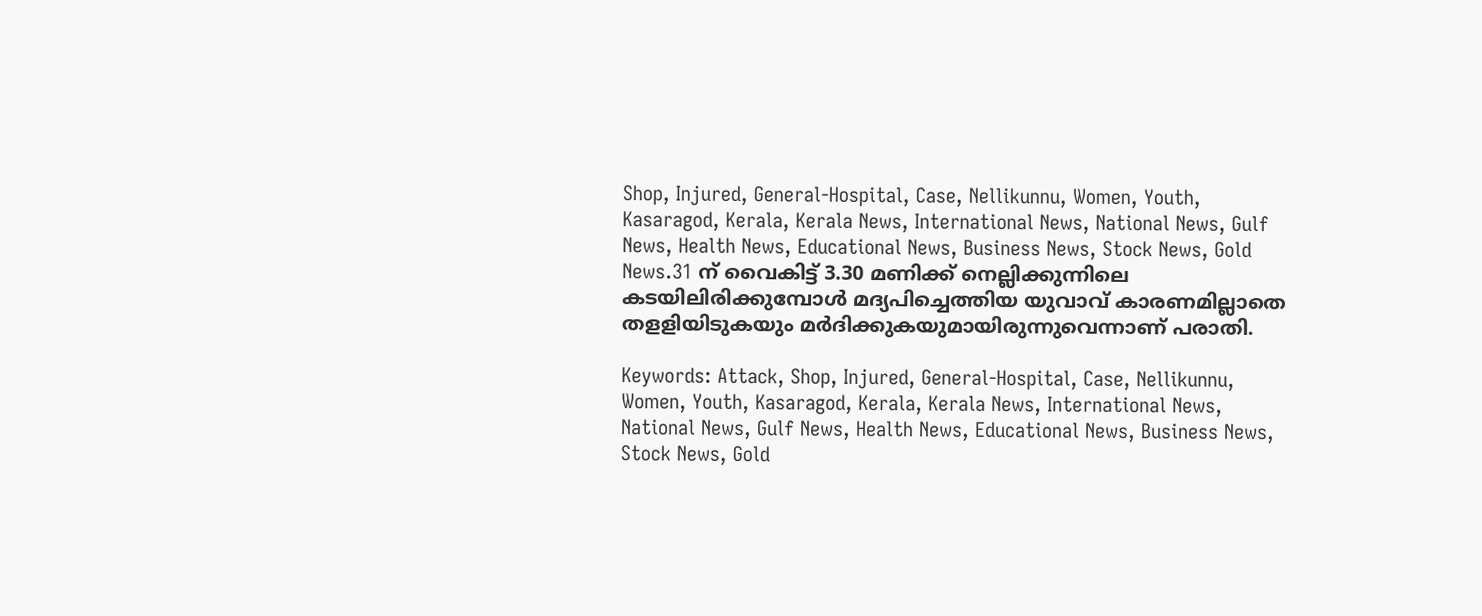Shop, Injured, General-Hospital, Case, Nellikunnu, Women, Youth, Kasaragod, Kerala, Kerala News, International News, National News, Gulf News, Health News, Educational News, Business News, Stock News, Gold News.31 ന് വൈകിട്ട് 3.30 മണിക്ക് നെല്ലിക്കുന്നിലെ കടയിലിരിക്കുമ്പോള്‍ മദ്യപിച്ചെത്തിയ യുവാവ് കാരണമില്ലാതെ തളളിയിടുകയും മര്‍ദിക്കുകയുമായിരുന്നുവെന്നാണ് പരാതി.

Keywords: Attack, Shop, Injured, General-Hospital, Case, Nellikunnu, Women, Youth, Kasaragod, Kerala, Kerala News, International News, National News, Gulf News, Health News, Educational News, Business News, Stock News, Gold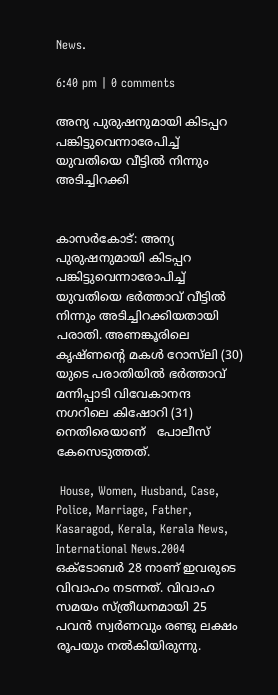News.

6:40 pm | 0 comments

അന്യ പുരുഷനുമായി കിടപ്പറ പങ്കിട്ടുവെന്നാരേപിച്ച് യുവതിയെ വീട്ടില്‍ നിന്നും അടിച്ചിറക്കി


കാസര്‍കോട്: അന്യ പുരുഷനുമായി കിടപ്പറ പങ്കിട്ടുവെന്നാരോപിച്ച് യുവതിയെ ഭര്‍ത്താവ് വീട്ടില്‍ നിന്നും അടിച്ചിറക്കിയതായി പരാതി. അണങ്കൂരിലെ കൃഷ്ണന്റെ മകള്‍ റോസ്‌ലി (30) യുടെ പരാതിയില്‍ ഭര്‍ത്താവ് മന്നിപ്പാടി വിവേകാനന്ദ നഗറിലെ കിഷോറി (31) നെതിരെയാണ്   പോലീസ് കേസെടുത്തത്.

 House, Women, Husband, Case, Police, Marriage, Father, Kasaragod, Kerala, Kerala News, International News.2004 ഒക്ടോബര്‍ 28 നാണ് ഇവരുടെ വിവാഹം നടന്നത്. വിവാഹ സമയം സ്ത്രീധനമായി 25 പവന്‍ സ്വര്‍ണവും രണ്ടു ലക്ഷം രൂപയും നല്‍കിയിരുന്നു.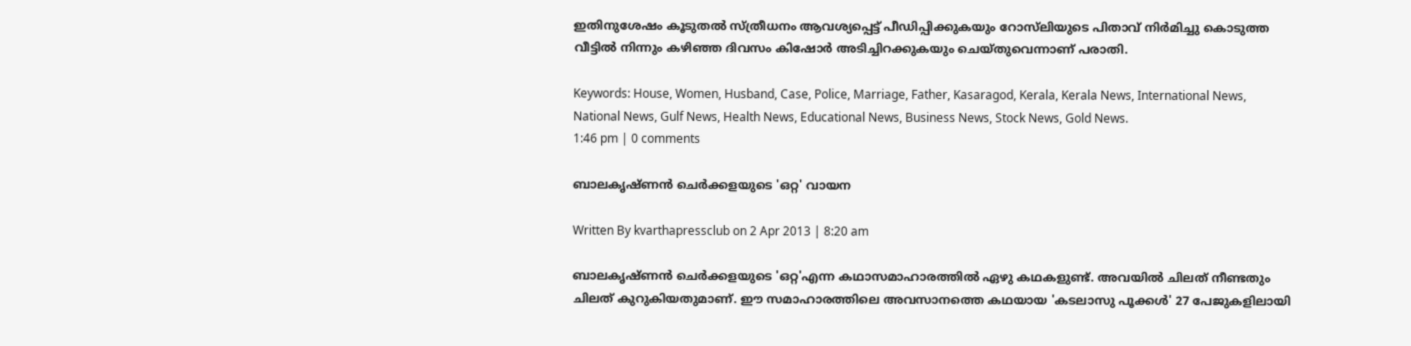ഇതിനുശേഷം കൂടുതല്‍ സ്ത്രീധനം ആവശ്യപ്പെട്ട് പീഡിപ്പിക്കുകയും റോസ്‌ലിയുടെ പിതാവ് നിര്‍മിച്ചു കൊടുത്ത വീട്ടില്‍ നിന്നും കഴിഞ്ഞ ദിവസം കിഷോര്‍ അടിച്ചിറക്കുകയും ചെയ്തുവെന്നാണ് പരാതി.

Keywords: House, Women, Husband, Case, Police, Marriage, Father, Kasaragod, Kerala, Kerala News, International News, National News, Gulf News, Health News, Educational News, Business News, Stock News, Gold News.
1:46 pm | 0 comments

ബാലകൃഷ്ണന്‍ ചെര്‍ക്കളയുടെ 'ഒറ്റ' വായന

Written By kvarthapressclub on 2 Apr 2013 | 8:20 am

ബാലകൃഷ്ണന്‍ ചെര്‍ക്കളയുടെ 'ഒറ്റ'എന്ന കഥാസമാഹാരത്തില്‍ ഏഴു കഥകളുണ്ട്. അവയില്‍ ചിലത് നീണ്ടതും ചിലത് കുറുകിയതുമാണ്. ഈ സമാഹാരത്തിലെ അവസാനത്തെ കഥയായ 'കടലാസു പൂക്കള്‍' 27 പേജുകളിലായി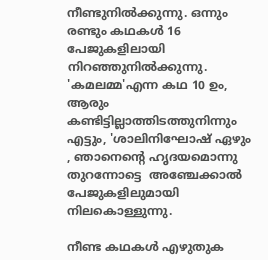നീണ്ടുനില്‍ക്കുന്നു. ഒന്നും രണ്ടും കഥകള്‍ 16 പേജുകളിലായി നിറഞ്ഞുനില്‍ക്കുന്നു. 'കമലമ്മ'എന്ന കഥ 10 ഉം,  ആരും കണ്ടിട്ടില്ലാത്തിടത്തുനിന്നും എട്ടും, 'ശാലിനിഘോഷ് ഏഴും , ഞാനെന്റെ ഹൃദയമൊന്നു തുറന്നോട്ടെ  അഞ്ചേക്കാല്‍ പേജുകളിലുമായി നിലകൊള്ളുന്നു.

നീണ്ട കഥകള്‍ എഴുതുക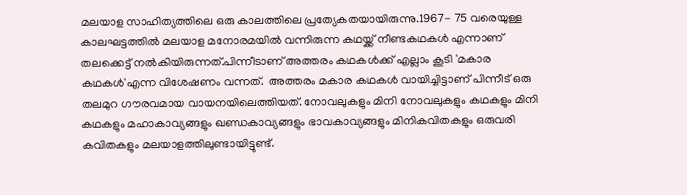മലയാള സാഹിത്യത്തിലെ ഒരു കാലത്തിലെ പ്രത്യേകതയായിരുന്നു.1967- 75 വരെയുള്ള കാലഘട്ടത്തില്‍ മലയാള മനോരമയില്‍ വന്നിരുന്ന കഥയ്ക്ക് നീണ്ടകഥകള്‍ എന്നാണ് തലക്കെട്ട് നല്‍കിയിരുന്നത്.പിന്നീടാണ് അത്തരം കഥകള്‍ക്ക് എല്ലാം കൂടി 'മകാര കഥകള്‍'എന്ന വിശേഷണം വന്നത്.  അത്തരം മകാര കഥകള്‍ വായിച്ചിട്ടാണ് പിന്നീട് ഒരു തലമുറ ഗൗരവമായ വായനയിലെത്തിയത്. നോവലുകളും മിനി നോവലുകളും കഥകളും മിനി കഥകളും മഹാകാവ്യങ്ങളും ഖണ്ഡകാവ്യങ്ങളും ഭാവകാവ്യങ്ങളും മിനികവിതകളും ഒരുവരി കവിതകളും മലയാളത്തിലുണ്ടായിട്ടുണ്ട്.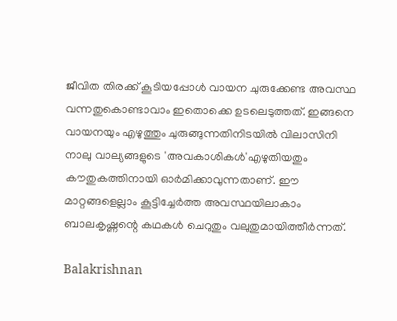ജീവിത തിരക്ക് കൂടിയപ്പോള്‍ വായന ചുരുക്കേണ്ട അവസ്ഥ വന്നതുകൊണ്ടാവാം ഇതൊക്കെ ഉടലെടുത്തത്. ഇങ്ങനെ വായനയും എഴുത്തും ചുരുങ്ങുന്നതിനിടയില്‍ വിലാസിനി നാലു വാല്യങ്ങളുടെ 'അവകാശികള്‍'എഴുതിയതും കൗതുകത്തിനായി ഓര്‍മിക്കാവുന്നതാണ്. ഈ മാറ്റങ്ങളെല്ലാം കൂട്ടിച്ചേര്‍ത്ത അവസ്ഥയിലാകാം ബാലകൃഷ്ണന്റെ കഥകള്‍ ചെറുതും വലുതുമായിത്തീര്‍ന്നത്.

Balakrishnan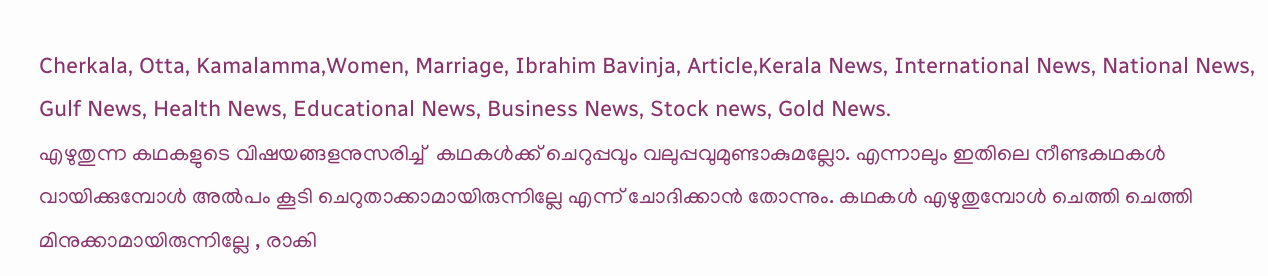Cherkala, Otta, Kamalamma,Women, Marriage, Ibrahim Bavinja, Article,Kerala News, International News, National News, Gulf News, Health News, Educational News, Business News, Stock news, Gold News.
എഴുതുന്ന കഥകളുടെ വിഷയങ്ങളനുസരിച്ച്  കഥകള്‍ക്ക് ചെറുപ്പവും വലുപ്പവുമുണ്ടാകുമല്ലോ. എന്നാലും ഇതിലെ നീണ്ടകഥകള്‍ വായിക്കുമ്പോള്‍ അല്‍പം കൂടി ചെറുതാക്കാമായിരുന്നില്ലേ എന്ന് ചോദിക്കാന്‍ തോന്നും. കഥകള്‍ എഴുതുമ്പോള്‍ ചെത്തി ചെത്തി മിനുക്കാമായിരുന്നില്ലേ , രാകി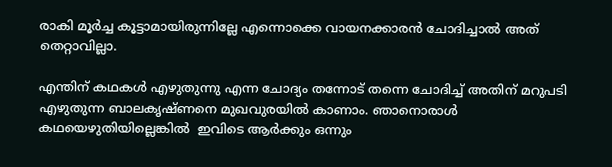രാകി മൂര്‍ച്ച കൂട്ടാമായിരുന്നില്ലേ എന്നൊക്കെ വായനക്കാരന്‍ ചോദിച്ചാല്‍ അത് തെറ്റാവില്ലാ.

എന്തിന് കഥകള്‍ എഴുതുന്നു എന്ന ചോദ്യം തന്നോട് തന്നെ ചോദിച്ച് അതിന് മറുപടി എഴുതുന്ന ബാലകൃഷ്ണനെ മുഖവുരയില്‍ കാണാം. ഞാനൊരാള്‍ കഥയെഴുതിയില്ലെങ്കില്‍  ഇവിടെ ആര്‍ക്കും ഒന്നും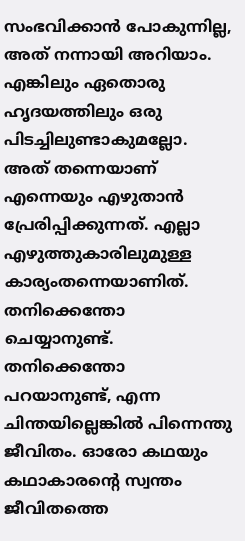സംഭവിക്കാന്‍ പോകുന്നില്ല,  അത് നന്നായി അറിയാം. എങ്കിലും ഏതൊരു ഹൃദയത്തിലും ഒരു പിടച്ചിലുണ്ടാകുമല്ലോ.  അത് തന്നെയാണ് എന്നെയും എഴുതാന്‍ പ്രേരിപ്പിക്കുന്നത്. എല്ലാ എഴുത്തുകാരിലുമുള്ള കാര്യംതന്നെയാണിത്.  തനിക്കെന്തോ ചെയ്യാനുണ്ട്. തനിക്കെന്തോ പറയാനുണ്ട്, എന്ന ചിന്തയില്ലെങ്കില്‍ പിന്നെന്തു ജീവിതം. ഓരോ കഥയും കഥാകാരന്റെ സ്വന്തം ജീവിതത്തെ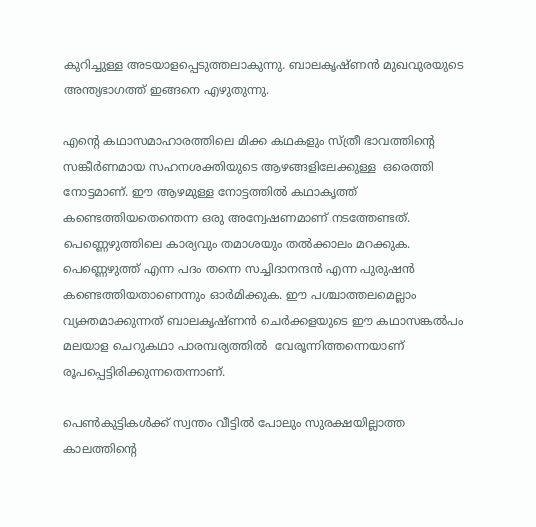കുറിച്ചുള്ള അടയാളപ്പെടുത്തലാകുന്നു. ബാലകൃഷ്ണന്‍ മുഖവുരയുടെ അന്ത്യഭാഗത്ത് ഇങ്ങനെ എഴുതുന്നു.

എന്റെ കഥാസമാഹാരത്തിലെ മിക്ക കഥകളും സ്ത്രീ ഭാവത്തിന്റെ സങ്കീര്‍ണമായ സഹനശക്തിയുടെ ആഴങ്ങളിലേക്കുള്ള  ഒരെത്തി നോട്ടമാണ്. ഈ ആഴമുള്ള നോട്ടത്തില്‍ കഥാകൃത്ത് കണ്ടെത്തിയതെന്തെന്ന ഒരു അന്വേഷണമാണ് നടത്തേണ്ടത്. പെണ്ണെഴുത്തിലെ കാര്യവും തമാശയും തല്‍ക്കാലം മറക്കുക. പെണ്ണെഴുത്ത് എന്ന പദം തന്നെ സച്ചിദാനന്ദന്‍ എന്ന പുരുഷന്‍ കണ്ടെത്തിയതാണെന്നും ഓര്‍മിക്കുക. ഈ പശ്ചാത്തലമെല്ലാം വ്യക്തമാക്കുന്നത് ബാലകൃഷ്ണന്‍ ചെര്‍ക്കളയുടെ ഈ കഥാസങ്കല്‍പം മലയാള ചെറുകഥാ പാരമ്പര്യത്തില്‍  വേരൂന്നിത്തന്നെയാണ് രൂപപ്പെട്ടിരിക്കുന്നതെന്നാണ്.

പെണ്‍കുട്ടികള്‍ക്ക് സ്വന്തം വീട്ടില്‍ പോലും സുരക്ഷയില്ലാത്ത കാലത്തിന്റെ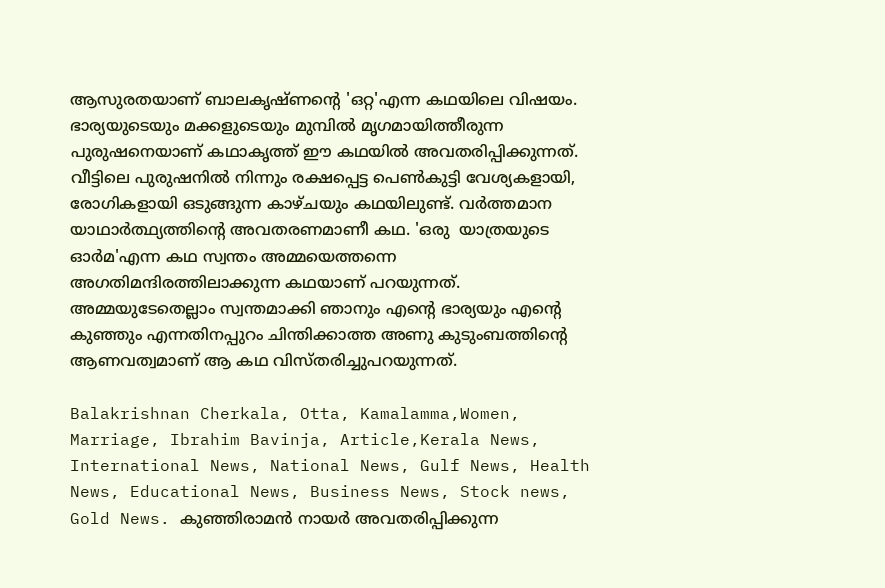ആസുരതയാണ് ബാലകൃഷ്ണന്റെ 'ഒറ്റ'എന്ന കഥയിലെ വിഷയം. ഭാര്യയുടെയും മക്കളുടെയും മുമ്പില്‍ മൃഗമായിത്തീരുന്ന പുരുഷനെയാണ് കഥാകൃത്ത് ഈ കഥയില്‍ അവതരിപ്പിക്കുന്നത്. വീട്ടിലെ പുരുഷനില്‍ നിന്നും രക്ഷപ്പെട്ട പെണ്‍കുട്ടി വേശ്യകളായി, രോഗികളായി ഒടുങ്ങുന്ന കാഴ്ചയും കഥയിലുണ്ട്. വര്‍ത്തമാന യാഥാര്‍ത്ഥ്യത്തിന്റെ അവതരണമാണീ കഥ. 'ഒരു  യാത്രയുടെ ഓര്‍മ'എന്ന കഥ സ്വന്തം അമ്മയെത്തന്നെ അഗതിമന്ദിരത്തിലാക്കുന്ന കഥയാണ് പറയുന്നത്. അമ്മയുടേതെല്ലാം സ്വന്തമാക്കി ഞാനും എന്റെ ഭാര്യയും എന്റെ കുഞ്ഞും എന്നതിനപ്പുറം ചിന്തിക്കാത്ത അണു കുടുംബത്തിന്റെ ആണവത്വമാണ് ആ കഥ വിസ്തരിച്ചുപറയുന്നത്.

Balakrishnan Cherkala, Otta, Kamalamma,Women, Marriage, Ibrahim Bavinja, Article,Kerala News, International News, National News, Gulf News, Health News, Educational News, Business News, Stock news, Gold News. കുഞ്ഞിരാമന്‍ നായര്‍ അവതരിപ്പിക്കുന്ന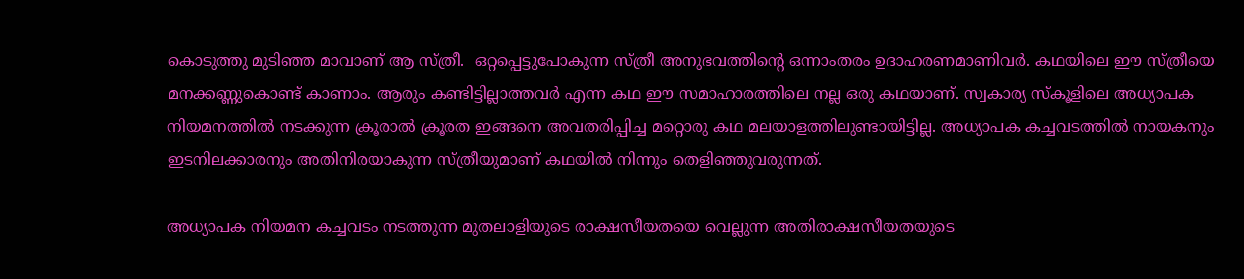കൊടുത്തു മുടിഞ്ഞ മാവാണ് ആ സ്ത്രീ.  ഒറ്റപ്പെട്ടുപോകുന്ന സ്ത്രീ അനുഭവത്തിന്റെ ഒന്നാംതരം ഉദാഹരണമാണിവര്‍. കഥയിലെ ഈ സ്ത്രീയെ മനക്കണ്ണുകൊണ്ട് കാണാം. ആരും കണ്ടിട്ടില്ലാത്തവര്‍ എന്ന കഥ ഈ സമാഹാരത്തിലെ നല്ല ഒരു കഥയാണ്. സ്വകാര്യ സ്‌കൂളിലെ അധ്യാപക നിയമനത്തില്‍ നടക്കുന്ന ക്രൂരാല്‍ ക്രൂരത ഇങ്ങനെ അവതരിപ്പിച്ച മറ്റൊരു കഥ മലയാളത്തിലുണ്ടായിട്ടില്ല. അധ്യാപക കച്ചവടത്തില്‍ നായകനും ഇടനിലക്കാരനും അതിനിരയാകുന്ന സ്ത്രീയുമാണ് കഥയില്‍ നിന്നും തെളിഞ്ഞുവരുന്നത്.

അധ്യാപക നിയമന കച്ചവടം നടത്തുന്ന മുതലാളിയുടെ രാക്ഷസീയതയെ വെല്ലുന്ന അതിരാക്ഷസീയതയുടെ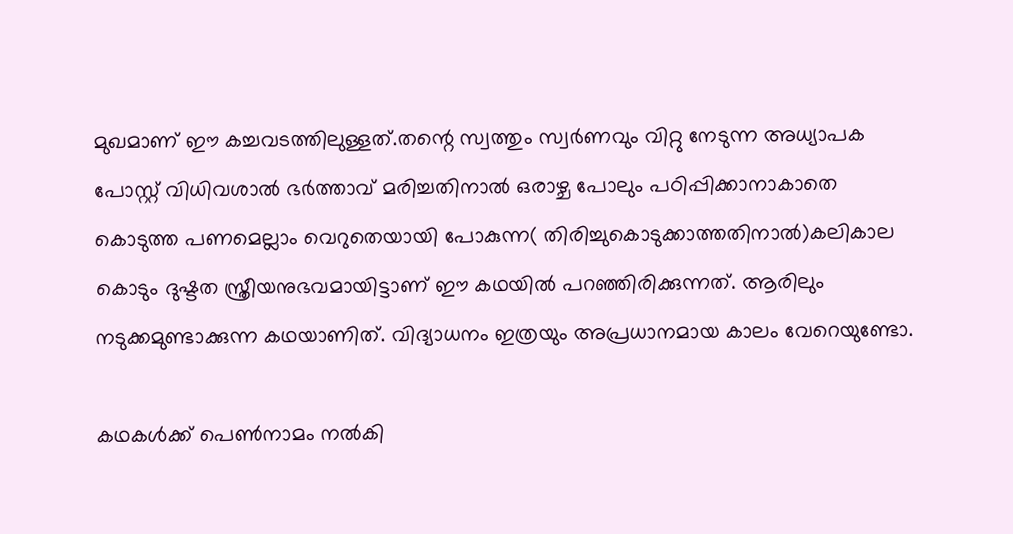മുഖമാണ് ഈ കച്ചവടത്തിലുള്ളത്.തന്റെ സ്വത്തും സ്വര്‍ണവും വിറ്റു നേടുന്ന അധ്യാപക പോസ്റ്റ് വിധിവശാല്‍ ഭര്‍ത്താവ് മരിച്ചതിനാല്‍ ഒരാഴ്ച പോലും പഠിപ്പിക്കാനാകാതെ കൊടുത്ത പണമെല്ലാം വെറുതെയായി പോകുന്ന( തിരിച്ചുകൊടുക്കാത്തതിനാല്‍)കലികാല കൊടും ദുഷ്ടത സ്ത്രീയനുഭവമായിട്ടാണ് ഈ കഥയില്‍ പറഞ്ഞിരിക്കുന്നത്. ആരിലും നടുക്കമുണ്ടാക്കുന്ന കഥയാണിത്. വിദ്യാധനം ഇത്രയും അപ്രധാനമായ കാലം വേറെയുണ്ടോ.

കഥകള്‍ക്ക് പെണ്‍നാമം നല്‍കി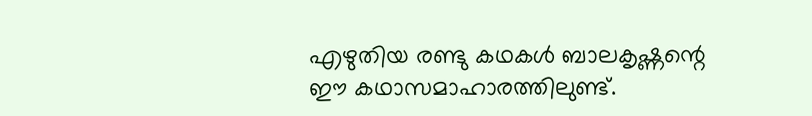എഴുതിയ രണ്ടു കഥകള്‍ ബാലകൃഷ്ണന്റെ ഈ കഥാസമാഹാരത്തിലുണ്ട്.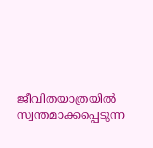ജീവിതയാത്രയില്‍ സ്വന്തമാക്കപ്പെടുന്ന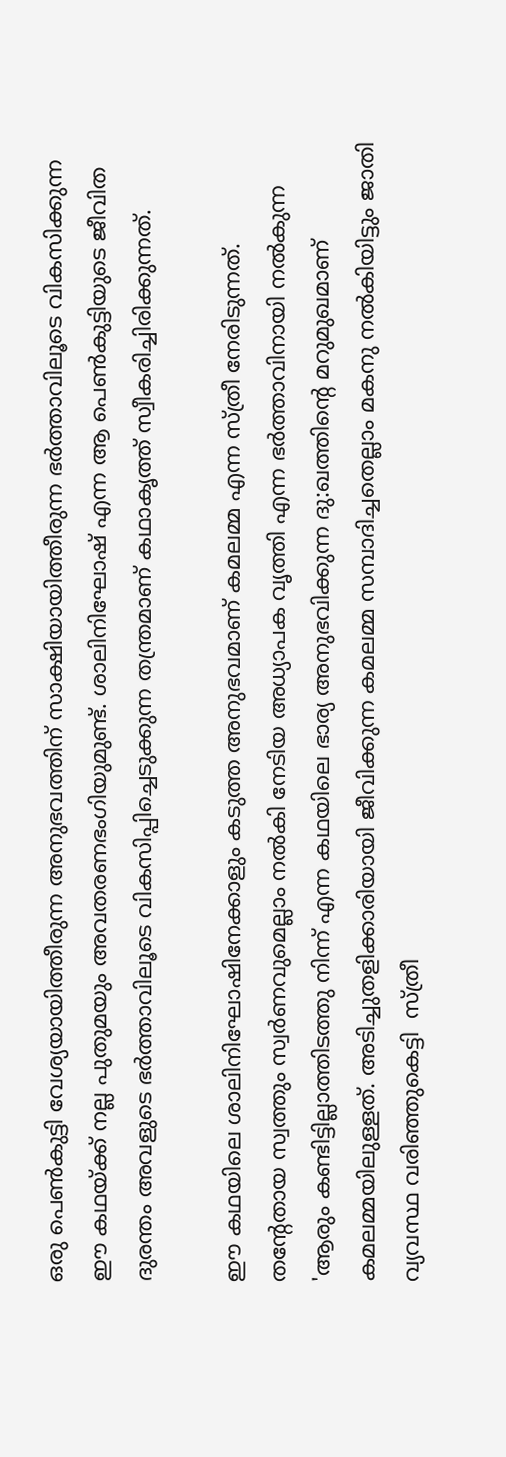ഒരു പെണ്‍കുട്ടി വേശ്യയായിത്തീരുന്ന അനുഭവത്തിന് സാക്ഷിയായിത്തീരുന്ന ഭര്‍ത്താവിലൂടെ വികസിക്കുന്ന ഈ കഥയ്ക്ക് നല്ല പുതുമയും അവതരണഭംഗിയുമുണ്ട്. ശാലിനിഘോഷ് എന്ന ആ പെണ്‍കുട്ടിയുടെ ജീവിത ദുരന്തം അവളുടെ ഭര്‍ത്താവിലൂടെ വികസിപ്പിച്ചെടുക്കുന്ന തന്ത്രമാണ് കഥാകൃത്ത് സ്വീകരിച്ചിരിക്കുന്നത്.

ഈ കഥയിലെ ശാലിനിഘോഷിനേക്കാളും കടുത്ത അനുഭവമാണ് കമലമ്മ എന്ന സ്ത്രീ നേരിടുന്നത്. തന്റേതായ സ്വത്തും സ്വര്‍ണവുമെല്ലാം നല്‍കി നേടിയ അധ്യാപക വൃത്തി എന്ന ഭര്‍ത്താവിനായി നല്‍കുന്ന  'ആരും കണ്ടിട്ടില്ലാത്തിടത്തു നിന്ന് എന്ന കഥയിലെ ഭാര്യ അനുഭവിക്കുന്ന ദു:ഖത്തിന്റെ മറുമുഖമാണ് കമലമ്മയിലുള്ളത്. അടിച്ചുതളിക്കാരിയായി ജീവിക്കുന്ന കമലമ്മ സമ്പാദിച്ചതെല്ലാം മകനു നല്‍കിയിട്ടും ജാതി വ്യവസ്ഥ വരിഞ്ഞുകെട്ടി  സ്ത്രീ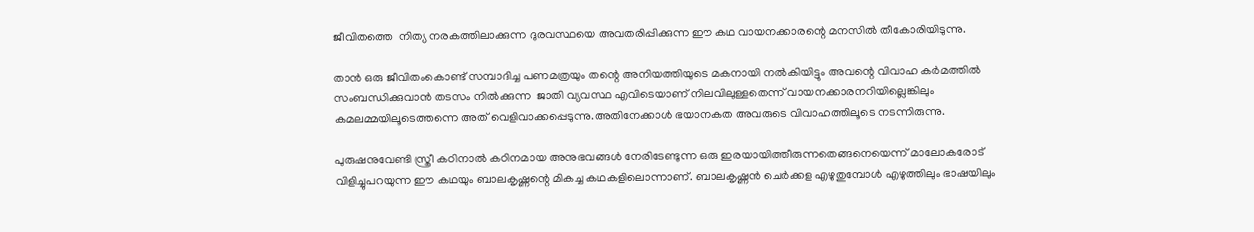ജീവിതത്തെ  നിത്യ നരകത്തിലാക്കുന്ന ദുരവസ്ഥയെ അവതരിപ്പിക്കുന്ന ഈ കഥ വായനക്കാരന്റെ മനസില്‍ തീകോരിയിടുന്നു.

താന്‍ ഒരു ജീവിതംകൊണ്ട് സമ്പാദിച്ച പണമത്രയും തന്റെ അനിയത്തിയുടെ മകനായി നല്‍കിയിട്ടും അവന്റെ വിവാഹ കര്‍മത്തില്‍ സംബന്ധിക്കുവാന്‍ തടസം നില്‍ക്കുന്ന  ജാതി വ്യവസ്ഥ എവിടെയാണ് നിലവിലുള്ളതെന്ന് വായനക്കാരനറിയില്ലെങ്കിലും കമലമ്മയിലൂടെത്തന്നെ അത് വെളിവാക്കപ്പെടുന്നു.അതിനേക്കാള്‍ ഭയാനകത അവരുടെ വിവാഹത്തിലൂടെ നടന്നിരുന്നു.

പുരുഷനുവേണ്ടി സ്ത്രീ കഠിനാല്‍ കഠിനമായ അനുഭവങ്ങള്‍ നേരിടേണ്ടുന്ന ഒരു ഇരയായിത്തീരുന്നതെങ്ങനെയെന്ന് മാലോകരോട് വിളിച്ചുപറയുന്ന ഈ കഥയും ബാലകൃഷ്ണന്റെ മികച്ച കഥകളിലൊന്നാണ്. ബാലകൃഷ്ണന്‍ ചെര്‍ക്കള എഴുതുമ്പോള്‍ എഴുത്തിലും ഭാഷയിലും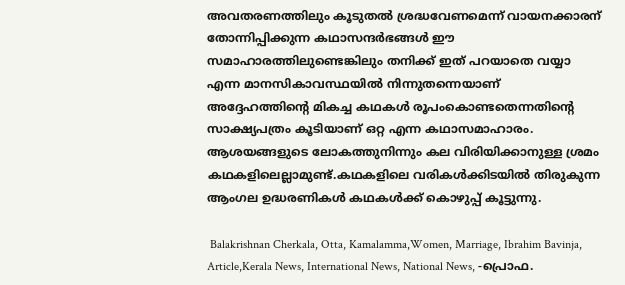അവതരണത്തിലും കൂടുതല്‍ ശ്രദ്ധവേണമെന്ന് വായനക്കാരന് തോന്നിപ്പിക്കുന്ന കഥാസന്ദര്‍ഭങ്ങള്‍ ഈ സമാഹാരത്തിലുണ്ടെങ്കിലും തനിക്ക് ഇത് പറയാതെ വയ്യാ എന്ന മാനസികാവസ്ഥയില്‍ നിന്നുതന്നെയാണ് അദ്ദേഹത്തിന്റെ മികച്ച കഥകള്‍ രൂപംകൊണ്ടതെന്നതിന്റെ സാക്ഷ്യപത്രം കൂടിയാണ് ഒറ്റ എന്ന കഥാസമാഹാരം. ആശയങ്ങളുടെ ലോകത്തുനിന്നും കല വിരിയിക്കാനുള്ള ശ്രമം കഥകളിലെല്ലാമുണ്ട്.കഥകളിലെ വരികള്‍ക്കിടയില്‍ തിരുകുന്ന ആംഗല ഉദ്ധരണികള്‍ കഥകള്‍ക്ക് കൊഴുപ്പ് കൂട്ടുന്നു.

 Balakrishnan Cherkala, Otta, Kamalamma,Women, Marriage, Ibrahim Bavinja, Article,Kerala News, International News, National News, -പ്രൊഫ.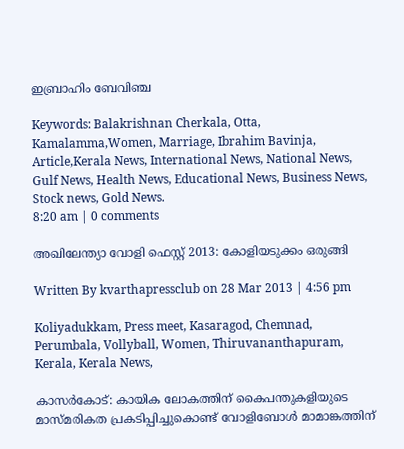ഇബ്രാഹിം ബേവിഞ്ച

Keywords: Balakrishnan Cherkala, Otta, Kamalamma,Women, Marriage, Ibrahim Bavinja, Article,Kerala News, International News, National News, Gulf News, Health News, Educational News, Business News, Stock news, Gold News.
8:20 am | 0 comments

അഖിലേന്ത്യാ വോളി ഫെസ്റ്റ് 2013: കോളിയടുക്കം ഒരുങ്ങി

Written By kvarthapressclub on 28 Mar 2013 | 4:56 pm

Koliyadukkam, Press meet, Kasaragod, Chemnad, Perumbala, Vollyball, Women, Thiruvananthapuram, Kerala, Kerala News,

കാസര്‍കോട്: കായിക ലോകത്തിന് കൈപന്തുകളിയുടെ മാസ്മരികത പ്രകടിപ്പിച്ചുകൊണ്ട് വോളിബോള്‍ മാമാങ്കത്തിന്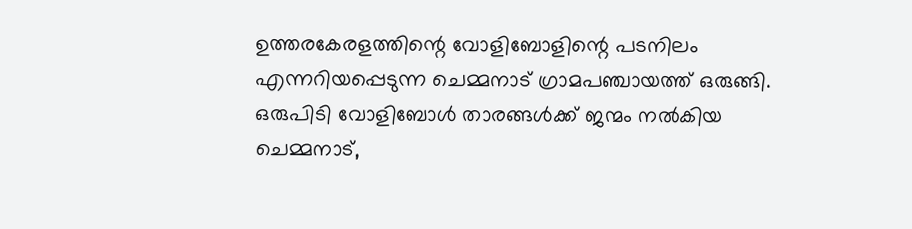ഉത്തരകേരളത്തിന്റെ വോളിബോളിന്റെ പടനിലം എന്നറിയപ്പെടുന്ന ചെമ്മനാട് ഗ്രാമപഞ്ചായത്ത് ഒരുങ്ങി. ഒരുപിടി വോളിബോള്‍ താരങ്ങള്‍ക്ക് ജന്മം നല്‍കിയ ചെമ്മനാട്,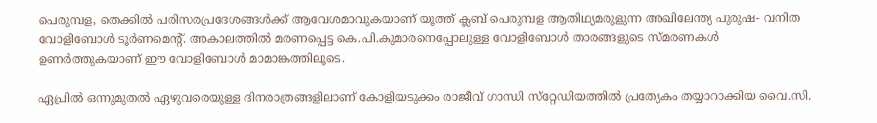പെരുമ്പള, തെക്കില്‍ പരിസരപ്രദേശങ്ങള്‍ക്ക് ആവേശമാവുകയാണ് യൂത്ത് ക്ലബ് പെരുമ്പള ആതിഥ്യമരുളുന്ന അഖിലേന്ത്യ പുരുഷ- വനിത വോളിബോള്‍ ടൂര്‍ണമെന്റ്. അകാലത്തില്‍ മരണപ്പെട്ട കെ.പി.കുമാരനെപ്പോലുള്ള വോളിബോള്‍ താരങ്ങളുടെ സ്മരണകള്‍ ഉണര്‍ത്തുകയാണ് ഈ വോളിബോള്‍ മാമാങ്കത്തിലൂടെ.

ഏപ്രില്‍ ഒന്നുമുതല്‍ ഏഴുവരെയുള്ള ദിനരാത്രങ്ങളിലാണ് കോളിയടുക്കം രാജീവ് ഗാന്ധി സ്‌റ്റേഡിയത്തില്‍ പ്രത്യേകം തയ്യാറാക്കിയ വൈ.സി.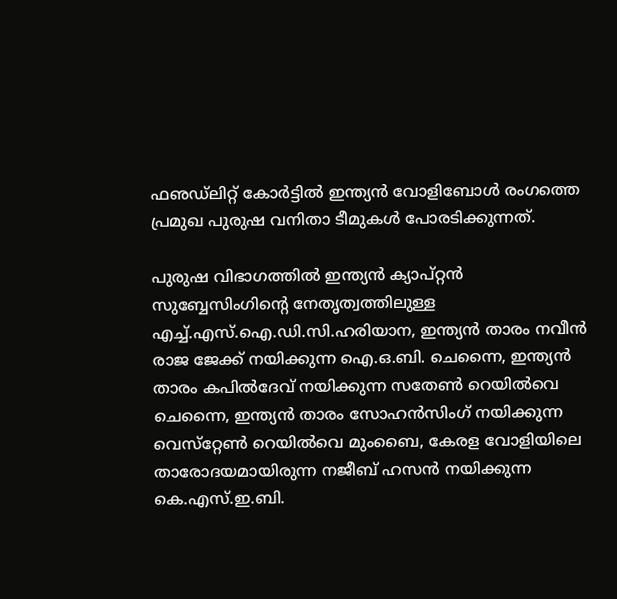ഫഌഡ്‌ലിറ്റ് കോര്‍ട്ടില്‍ ഇന്ത്യന്‍ വോളിബോള്‍ രംഗത്തെ പ്രമുഖ പുരുഷ വനിതാ ടീമുകള്‍ പോരടിക്കുന്നത്.

പുരുഷ വിഭാഗത്തില്‍ ഇന്ത്യന്‍ ക്യാപ്റ്റന്‍ സുബ്ബേസിംഗിന്റെ നേതൃത്വത്തിലുള്ള എച്ച്.എസ്.ഐ.ഡി.സി.ഹരിയാന, ഇന്ത്യന്‍ താരം നവീന്‍ രാജ ജേക്ക് നയിക്കുന്ന ഐ.ഒ.ബി. ചെന്നൈ, ഇന്ത്യന്‍ താരം കപില്‍ദേവ് നയിക്കുന്ന സതേണ്‍ റെയില്‍വെ ചെന്നൈ, ഇന്ത്യന്‍ താരം സോഹന്‍സിംഗ് നയിക്കുന്ന വെസ്‌റ്റേണ്‍ റെയില്‍വെ മുംബൈ, കേരള വോളിയിലെ താരോദയമായിരുന്ന നജീബ് ഹസന്‍ നയിക്കുന്ന കെ.എസ്.ഇ.ബി.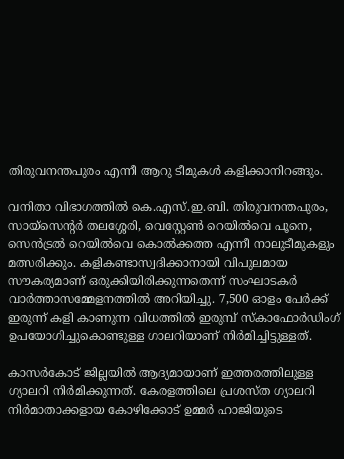തിരുവനന്തപുരം എന്നീ ആറു ടീമുകള്‍ കളിക്കാനിറങ്ങും.

വനിതാ വിഭാഗത്തില്‍ കെ.എസ്.ഇ.ബി. തിരുവനന്തപുരം, സായ്‌സെന്റര്‍ തലശ്ശേരി, വെസ്റ്റേണ്‍ റെയില്‍വെ പൂനെ, സെന്‍ട്രല്‍ റെയില്‍വെ കൊല്‍ക്കത്ത എന്നീ നാലുടീമുകളും മത്സരിക്കും. കളികണ്ടാസ്വദിക്കാനായി വിപുലമായ സൗകര്യമാണ് ഒരുക്കിയിരിക്കുന്നതെന്ന് സംഘാടകര്‍ വാര്‍ത്താസമ്മേളനത്തില്‍ അറിയിച്ചു. 7,500 ഓളം പേര്‍ക്ക് ഇരുന്ന് കളി കാണുന്ന വിധത്തില്‍ ഇരുമ്പ് സ്‌കാഫോര്‍ഡിംഗ് ഉപയോഗിച്ചുകൊണ്ടുള്ള ഗാലറിയാണ് നിര്‍മിച്ചിട്ടുള്ളത്.

കാസര്‍കോട് ജില്ലയില്‍ ആദ്യമായാണ് ഇത്തരത്തിലുള്ള ഗ്യാലറി നിര്‍മിക്കുന്നത്. കേരളത്തിലെ പ്രശസ്ത ഗ്യാലറി നിര്‍മാതാക്കളായ കോഴിക്കോട് ഉമ്മര്‍ ഹാജിയുടെ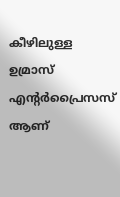കീഴിലുള്ള ഉമ്രാസ് എന്റര്‍പ്രൈസസ് ആണ്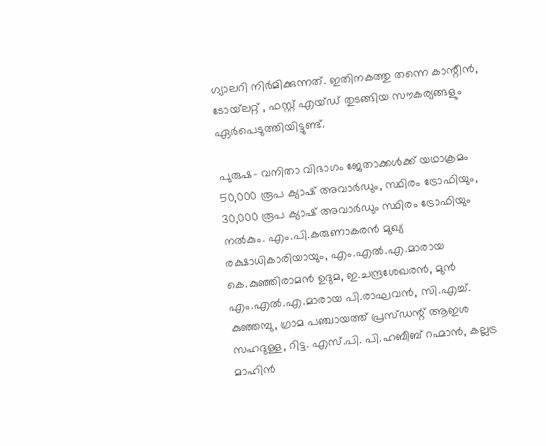ഗ്യാലറി നിര്‍മിക്കുന്നത്. ഇതിനകത്തു തന്നെ കാന്റീന്‍, ടോയ്‌ലറ്റ് , ഫസ്റ്റ് എയ്ഡ് തുടങ്ങിയ സൗകര്യങ്ങളും ഏര്‍പെടുത്തിയിട്ടുണ്ട്.

പുരുഷ- വനിതാ വിഭാഗം ജേതാക്കള്‍ക്ക് യഥാക്രമം 50,000 രൂപ ക്യാഷ് അവാര്‍ഡും, സ്ഥിരം ട്രോഫിയും, 30,000 രൂപ ക്യാഷ് അവാര്‍ഡും സ്ഥിരം ട്രോഫിയും നല്‍കും. എം.പി.കരുണാകരന്‍ മുഖ്യ രക്ഷാധികാരിയായും, എം.എല്‍.എ.മാരായ കെ.കുഞ്ഞിരാമന്‍ ഉദുമ, ഇ.ചന്ദ്രശേഖരന്‍, മുന്‍ എം.എല്‍.എ.മാരായ പി.രാഘവന്‍, സി.എച്ച്. കുഞ്ഞമ്പു, ഗ്രാമ പഞ്ചായത്ത് പ്രസ്ഡന്റ് ആഇശ സഹദുള്ള, റിട്ട. എസ്.പി. പി.ഹബീബ് റഹ്മാന്‍, കല്ലട്ര മാഹിന്‍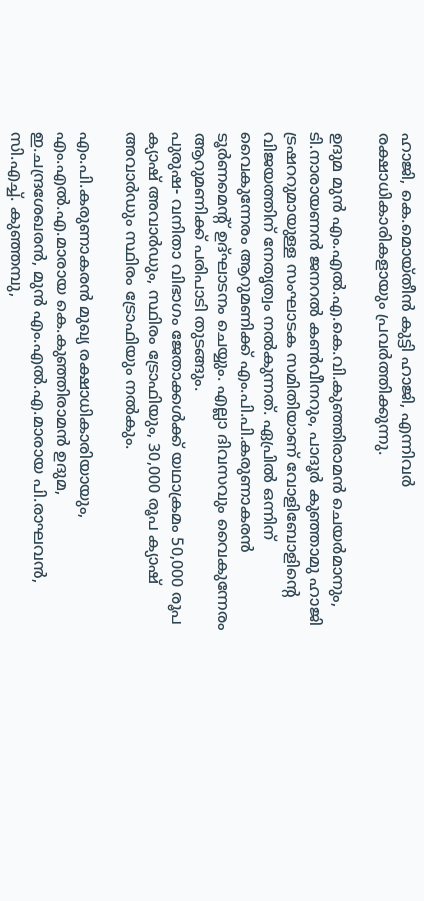ഹാജി, കെ.മൊയ്തീന്‍ കുട്ടി ഹാജി, എന്നിവര്‍ രക്ഷാധികാരികളായും പ്രവര്‍ത്തിക്കുന്നു.

ഉദുമ മുന്‍ എം.എല്‍.എ.കെ.വി.കുഞ്ഞിരാമന്‍ ചെയര്‍മാനും, ടി.നാരായണന്‍ ജനറല്‍ കണ്‍വീനറും, പാദൂര്‍ കുഞ്ഞാമു ഹാജി ട്രഷററുമായുള്ള സംഘാടക സമിതിയാണ് വോളിബോളിന്റെ വിജയത്തിന് നേതൃത്വം നല്‍കുന്നത്. ഏപ്രില്‍ ഒന്നിന് വൈകുന്നേരം ആറുമണിക്ക് എം.പി.പി.കരുണാകരന്‍ ടൂര്‍ണമെന്റ് ഉദ്ഘാടനം ചെയ്യും. എല്ലാ ദിവസവും വൈകുന്നേരം ആറുമണിക്ക് പരിപാടി തുടങ്ങും.
പുരുഷ- വനിതാ വിഭാഗം ജേതാക്കള്‍ക്ക് യഥാക്രമം 50,000 രൂപ ക്യാഷ് അവാര്‍ഡും, സ്ഥിരം ട്രോഫിയും, 30,000 രൂപ ക്യാഷ് അവാര്‍ഡും സ്ഥിരം ട്രോഫിയും നല്‍കും.

എം.പി.കരുണാകരന്‍ മുഖ്യ രക്ഷാധികാരിയായും, എം.എല്‍.എ.മാരായ കെ.കുഞ്ഞിരാമന്‍ ഉദുമ, ഇ.ചന്ദ്രശേഖരന്‍, മുന്‍ എം.എല്‍.എ.മാരായ പി.രാഘവന്‍, സി.എച്ച്. കുഞ്ഞമ്പു,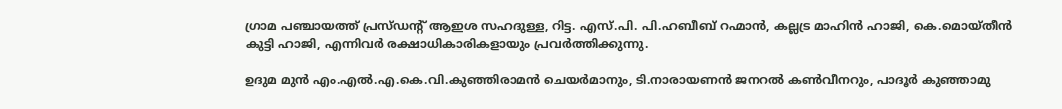ഗ്രാമ പഞ്ചായത്ത് പ്രസ്ഡന്റ് ആഇശ സഹദുള്ള, റിട്ട. എസ്.പി. പി.ഹബീബ് റഹ്മാന്‍, കല്ലട്ര മാഹിന്‍ ഹാജി, കെ.മൊയ്തീന്‍ കുട്ടി ഹാജി, എന്നിവര്‍ രക്ഷാധികാരികളായും പ്രവര്‍ത്തിക്കുന്നു.

ഉദുമ മുന്‍ എം.എല്‍.എ.കെ.വി.കുഞ്ഞിരാമന്‍ ചെയര്‍മാനും, ടി.നാരായണന്‍ ജനറല്‍ കണ്‍വീനറും, പാദൂര്‍ കുഞ്ഞാമു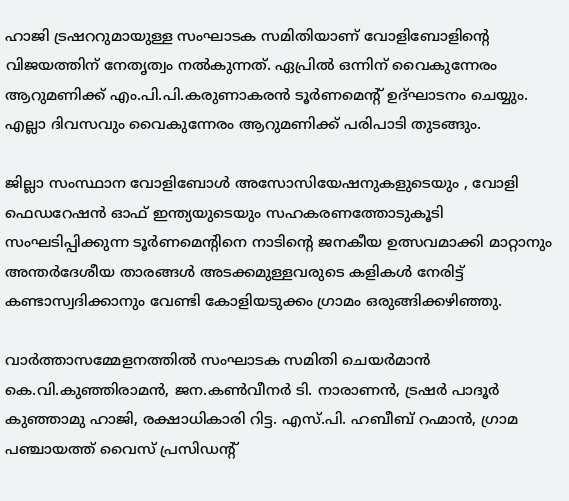ഹാജി ട്രഷററുമായുള്ള സംഘാടക സമിതിയാണ് വോളിബോളിന്റെ വിജയത്തിന് നേതൃത്വം നല്‍കുന്നത്. ഏപ്രില്‍ ഒന്നിന് വൈകുന്നേരം ആറുമണിക്ക് എം.പി.പി.കരുണാകരന്‍ ടൂര്‍ണമെന്റ് ഉദ്ഘാടനം ചെയ്യും. എല്ലാ ദിവസവും വൈകുന്നേരം ആറുമണിക്ക് പരിപാടി തുടങ്ങും.

ജില്ലാ സംസ്ഥാന വോളിബോള്‍ അസോസിയേഷനുകളുടെയും , വോളി ഫെഡറേഷന്‍ ഓഫ് ഇന്ത്യയുടെയും സഹകരണത്തോടുകൂടി സംഘടിപ്പിക്കുന്ന ടൂര്‍ണമെന്റിനെ നാടിന്റെ ജനകീയ ഉത്സവമാക്കി മാറ്റാനും അന്തര്‍ദേശീയ താരങ്ങള്‍ അടക്കമുള്ളവരുടെ കളികള്‍ നേരിട്ട് കണ്ടാസ്വദിക്കാനും വേണ്ടി കോളിയടുക്കം ഗ്രാമം ഒരുങ്ങിക്കഴിഞ്ഞു.

വാര്‍ത്താസമ്മേളനത്തില്‍ സംഘാടക സമിതി ചെയര്‍മാന്‍ കെ.വി.കുഞ്ഞിരാമന്‍, ജന.കണ്‍വീനര്‍ ടി. നാരാണന്‍, ട്രഷര്‍ പാദൂര്‍ കുഞ്ഞാമു ഹാജി, രക്ഷാധികാരി റിട്ട. എസ്.പി. ഹബീബ് റഹ്മാന്‍, ഗ്രാമ പഞ്ചായത്ത് വൈസ് പ്രസിഡന്റ്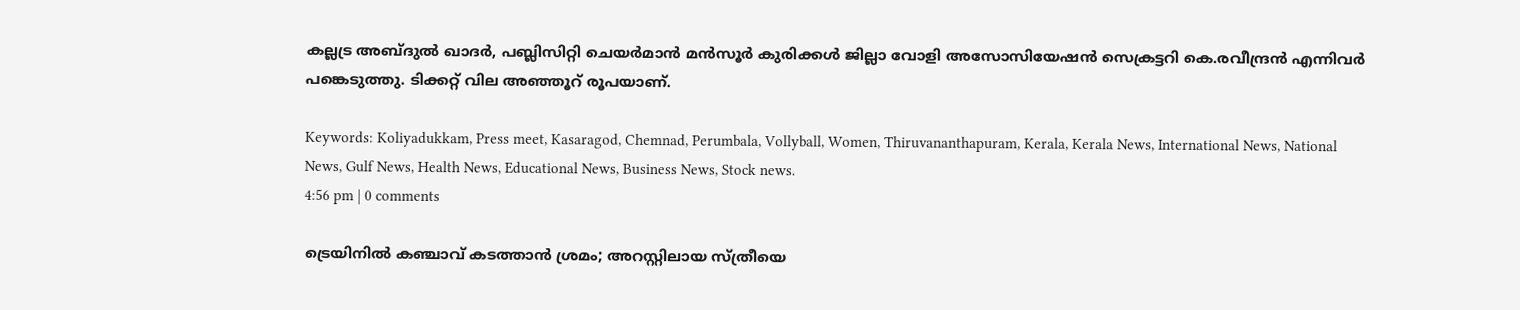കല്ലട്ര അബ്ദുല്‍ ഖാദര്‍, പബ്ലിസിറ്റി ചെയര്‍മാന്‍ മന്‍സൂര്‍ കുരിക്കള്‍ ജില്ലാ വോളി അസോസിയേഷന്‍ സെക്രട്ടറി കെ.രവീന്ദ്രന്‍ എന്നിവര്‍ പങ്കെടുത്തു. ടിക്കറ്റ് വില അഞ്ഞൂറ് രൂപയാണ്.

Keywords: Koliyadukkam, Press meet, Kasaragod, Chemnad, Perumbala, Vollyball, Women, Thiruvananthapuram, Kerala, Kerala News, International News, National News, Gulf News, Health News, Educational News, Business News, Stock news.
4:56 pm | 0 comments

ട്രെയിനില്‍ കഞ്ചാവ് കടത്താന്‍ ശ്രമം; അറസ്റ്റിലായ സ്ത്രീയെ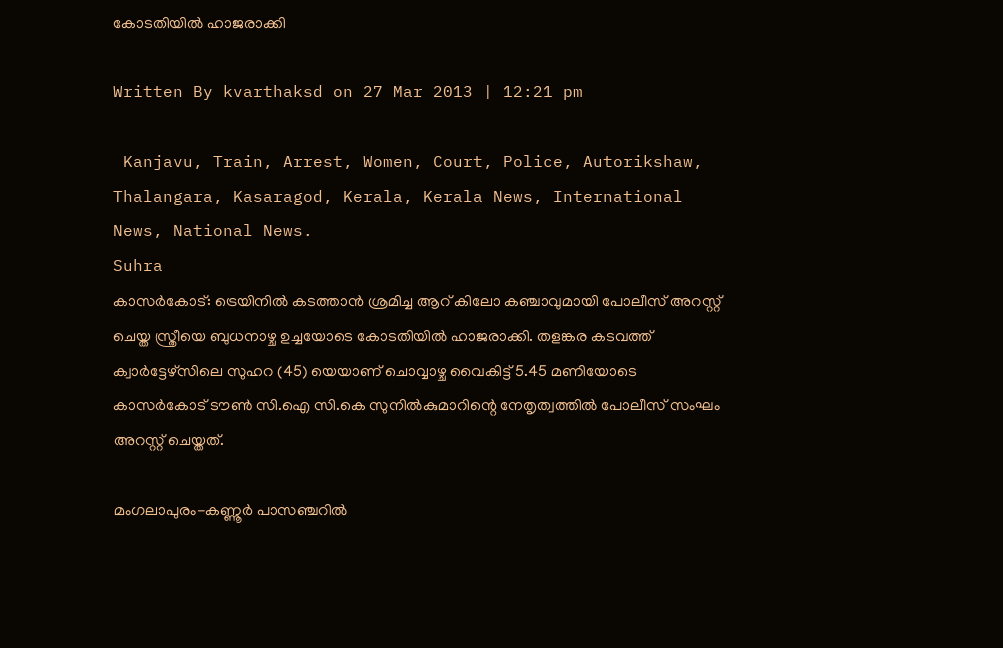കോടതിയില്‍ ഹാജരാക്കി

Written By kvarthaksd on 27 Mar 2013 | 12:21 pm

 Kanjavu, Train, Arrest, Women, Court, Police, Autorikshaw, Thalangara, Kasaragod, Kerala, Kerala News, International News, National News.
Suhra
കാസര്‍കോട്: ട്രെയിനില്‍ കടത്താന്‍ ശ്രമിച്ച ആറ് കിലോ കഞ്ചാവുമായി പോലീസ് അറസ്റ്റ് ചെയ്ത സ്ത്രീയെ ബുധനാഴ്ച ഉച്ചയോടെ കോടതിയില്‍ ഹാജരാക്കി. തളങ്കര കടവത്ത് ക്വാര്‍ട്ടേഴ്‌സിലെ സുഹറ (45) യെയാണ് ചൊവ്വാഴ്ച വൈകിട്ട് 5.45 മണിയോടെ കാസര്‍കോട് ടൗണ്‍ സി.ഐ സി.കെ സുനില്‍കുമാറിന്റെ നേതൃത്വത്തില്‍ പോലീസ് സംഘം അറസ്റ്റ് ചെയ്തത്.

മംഗലാപുരം-കണ്ണൂര്‍ പാസഞ്ചറില്‍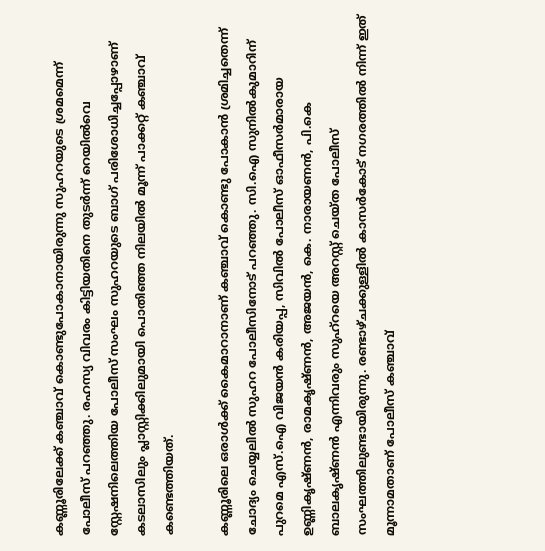കണ്ണൂരിലേക്ക് കഞ്ചാവ് കൊണ്ടുപോകാനായിരുന്നു സുഹറയുടെ ശ്രമമെന്ന് പോലീസ് പറഞ്ഞു. രഹസ്യ വിവരം കിട്ടിയതിനെ തുടര്‍ന്ന് റെയില്‍വെ സ്റ്റേഷനിലെത്തിയ പോലീസ് സംഘം സുഹറയുടെ ബാഗ് പരിശോധിച്ചപ്പോഴാണ് കടലാസിലും പ്ലാസ്റ്റിക്കിലുമായി പൊതിഞ്ഞ നിലയില്‍ മൂന്ന് പാക്കറ്റ് കഞ്ചാവ് കണ്ടെത്തിയത്.

കണ്ണൂരിലെ ഒരാള്‍ക്ക് കൈമാറാനാണ് കഞ്ചാവ് കൊണ്ടു പോകാന്‍ ശ്രമിച്ചതെന്ന് ചോദ്യം ചെയ്യലില്‍ സുഹറ പോലീസിനോട് പറഞ്ഞു. സി.ഐ സുനില്‍കുമാറിന് പുറമെ എസ്.ഐ വിജയന്‍ കരിയപ്പ, സിവില്‍ പോലീസ് ഓഫീസര്‍മാരായ ഉണ്ണികൃഷ്ണന്‍, രാമകൃഷ്ണന്‍, അജയന്‍, കെ. നാരായണന്‍, പി.കെ ബാലകൃഷ്ണന്‍ എന്നിവരും സുഹ്‌റയെ അറസ്റ്റ് ചെയ്ത പോലീസ് സംഘത്തിലുണ്ടായിരുന്നു. രണ്ടാഴ്ചക്കുള്ളില്‍ കാസര്‍കോട് നഗരത്തില്‍ നിന്ന് ഇത് മൂന്നാമതാണ് പോലീസ് കഞ്ചാവ്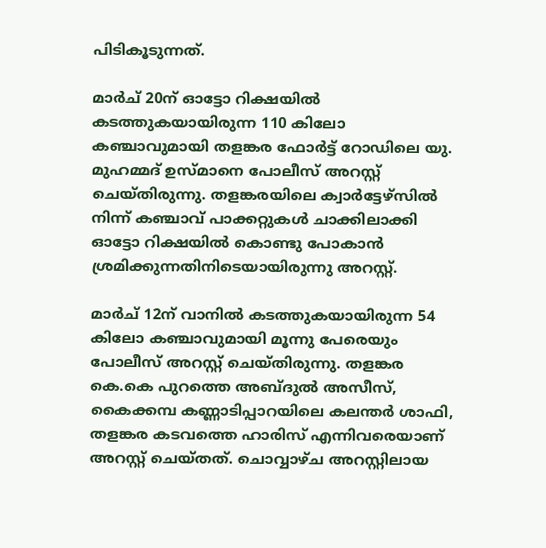പിടികൂടുന്നത്.

മാര്‍ച് 20ന് ഓട്ടോ റിക്ഷയില്‍ കടത്തുകയായിരുന്ന 110 കിലോ കഞ്ചാവുമായി തളങ്കര ഫോര്‍ട്ട് റോഡിലെ യു. മുഹമ്മദ് ഉസ്മാനെ പോലീസ് അറസ്റ്റ് ചെയ്തിരുന്നു. തളങ്കരയിലെ ക്വാര്‍ട്ടേഴ്‌സില്‍ നിന്ന് കഞ്ചാവ് പാക്കറ്റുകള്‍ ചാക്കിലാക്കി ഓട്ടോ റിക്ഷയില്‍ കൊണ്ടു പോകാന്‍ ശ്രമിക്കുന്നതിനിടെയായിരുന്നു അറസ്റ്റ്.

മാര്‍ച് 12ന് വാനില്‍ കടത്തുകയായിരുന്ന 54 കിലോ കഞ്ചാവുമായി മൂന്നു പേരെയും പോലീസ് അറസ്റ്റ് ചെയ്തിരുന്നു. തളങ്കര കെ.കെ പുറത്തെ അബ്ദുല്‍ അസീസ്, കൈക്കമ്പ കണ്ണാടിപ്പാറയിലെ കലന്തര്‍ ശാഫി, തളങ്കര കടവത്തെ ഹാരിസ് എന്നിവരെയാണ് അറസ്റ്റ് ചെയ്തത്. ചൊവ്വാഴ്ച അറസ്റ്റിലായ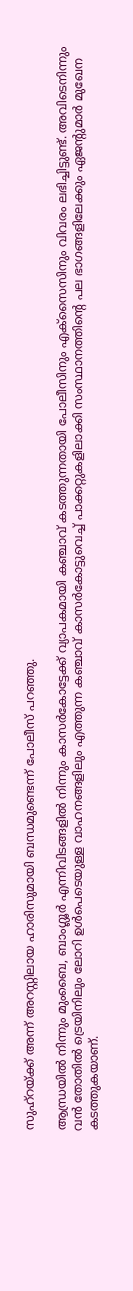സുഹ്‌റയ്ക്ക് അന്ന് അറസ്റ്റിലായ ഹാരിസുമായി ബന്ധമുണ്ടെന്ന് പോലീസ് പറഞ്ഞു.

ആന്ധ്രയില്‍ നിന്നും മുംബൈ, ബാംഗ്ലൂര്‍ എന്നിവിടങ്ങളില്‍ നിന്നും കാസര്‍കോട്ടേക്ക് വ്യാപകമായി കഞ്ചാവ് കടത്തുന്നതായി പോലീസിനും എക്‌സൈസിനും വിവരം ലഭിച്ചിട്ടുണ്ട്. അവിടെനിന്നും വന്‍ തോതില്‍ ട്രെയിനിലും ലോറി ഉള്‍പെടെയുള്ള വാഹനങ്ങളിലും എത്തുന്ന കഞ്ചാവ് കാസര്‍കോട്ടുവെച്ച് പാക്കറ്റുകളിലാക്കി സംസ്ഥാനത്തിന്റെ പല ഭാഗങ്ങളിലേക്കും ഏജന്റുമാര്‍ മുഖേന കടത്തുകയാണ്.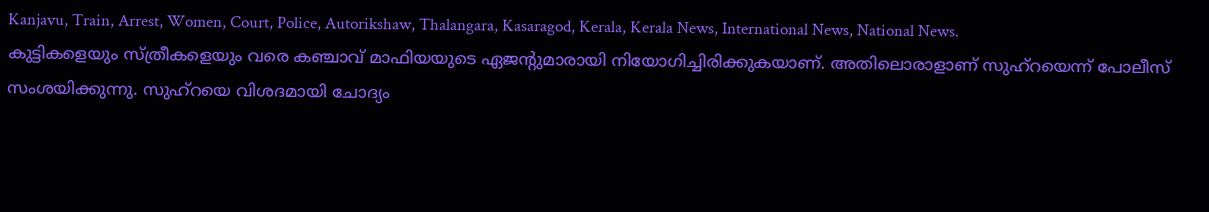Kanjavu, Train, Arrest, Women, Court, Police, Autorikshaw, Thalangara, Kasaragod, Kerala, Kerala News, International News, National News.
കുട്ടികളെയും സ്ത്രീകളെയും വരെ കഞ്ചാവ് മാഫിയയുടെ ഏജന്റുമാരായി നിയോഗിച്ചിരിക്കുകയാണ്. അതിലൊരാളാണ് സുഹ്‌റയെന്ന് പോലീസ് സംശയിക്കുന്നു. സുഹ്‌റയെ വിശദമായി ചോദ്യം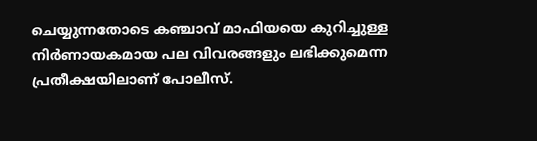ചെയ്യുന്നതോടെ കഞ്ചാവ് മാഫിയയെ കുറിച്ചുള്ള നിര്‍ണായകമായ പല വിവരങ്ങളും ലഭിക്കുമെന്ന പ്രതീക്ഷയിലാണ് പോലീസ്.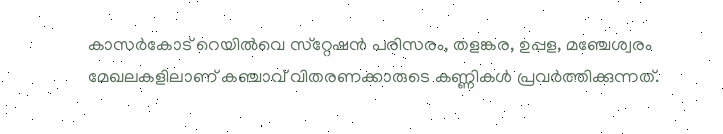കാസര്‍കോട് റെയില്‍വെ സ്‌റ്റേഷന്‍ പരിസരം, തളങ്കര, ഉപ്പള, മഞ്ചേശ്വരം മേഖലകളിലാണ് കഞ്ചാവ് വിതരണക്കാരുടെ കണ്ണികള്‍ പ്രവര്‍ത്തിക്കുന്നത്.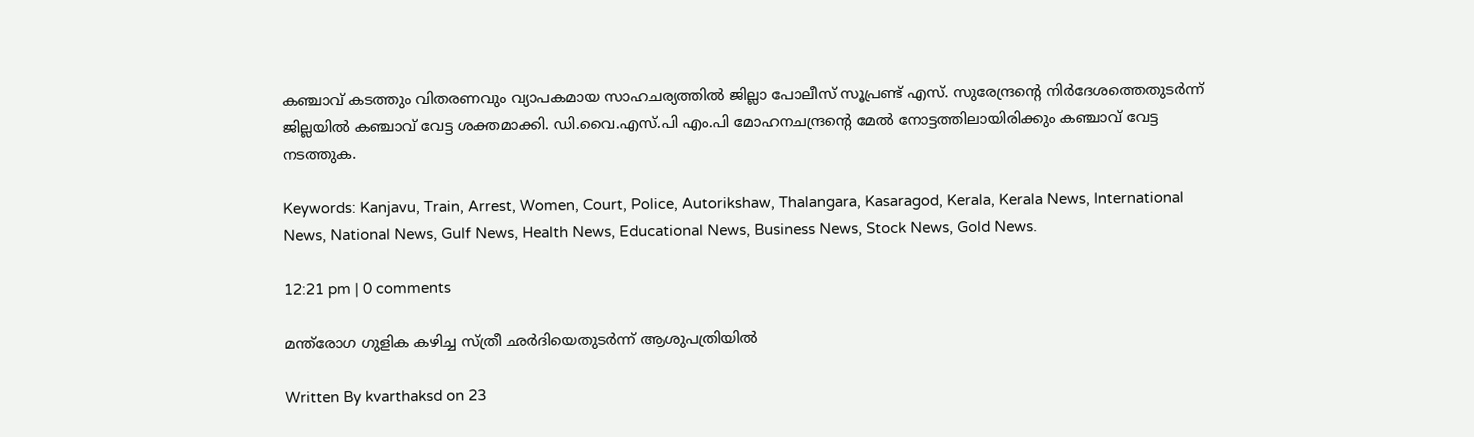കഞ്ചാവ് കടത്തും വിതരണവും വ്യാപകമായ സാഹചര്യത്തില്‍ ജില്ലാ പോലീസ് സൂപ്രണ്ട് എസ്. സുരേന്ദ്രന്റെ നിര്‍ദേശത്തെതുടര്‍ന്ന് ജില്ലയില്‍ കഞ്ചാവ് വേട്ട ശക്തമാക്കി. ഡി.വൈ.എസ്.പി എം.പി മോഹനചന്ദ്രന്റെ മേല്‍ നോട്ടത്തിലായിരിക്കും കഞ്ചാവ് വേട്ട നടത്തുക.

Keywords: Kanjavu, Train, Arrest, Women, Court, Police, Autorikshaw, Thalangara, Kasaragod, Kerala, Kerala News, International News, National News, Gulf News, Health News, Educational News, Business News, Stock News, Gold News.

12:21 pm | 0 comments

മന്ത്‌രോഗ ഗുളിക കഴിച്ച സ്ത്രീ ഛര്‍ദിയെതുടര്‍ന്ന് ആശുപത്രിയില്‍

Written By kvarthaksd on 23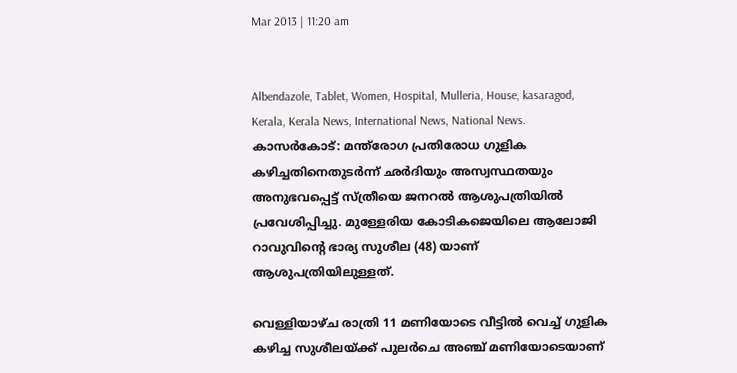Mar 2013 | 11:20 am


Albendazole, Tablet, Women, Hospital, Mulleria, House, kasaragod, Kerala, Kerala News, International News, National News.
കാസര്‍കോട്: മന്ത്‌രോഗ പ്രതിരോധ ഗുളിക കഴിച്ചതിനെതുടര്‍ന്ന് ഛര്‍ദിയും അസ്വസ്ഥതയും അനുഭവപ്പെട്ട് സ്ത്രീയെ ജനറല്‍ ആശുപത്രിയില്‍ പ്രവേശിപ്പിച്ചു. മുള്ളേരിയ കോടികജെയിലെ ആലോജി റാവുവിന്റെ ഭാര്യ സുശീല (48) യാണ് ആശുപത്രിയിലുള്ളത്.

വെള്ളിയാഴ്ച രാത്രി 11 മണിയോടെ വീട്ടില്‍ വെച്ച് ഗുളിക കഴിച്ച സുശീലയ്ക്ക് പുലര്‍ചെ അഞ്ച് മണിയോടെയാണ്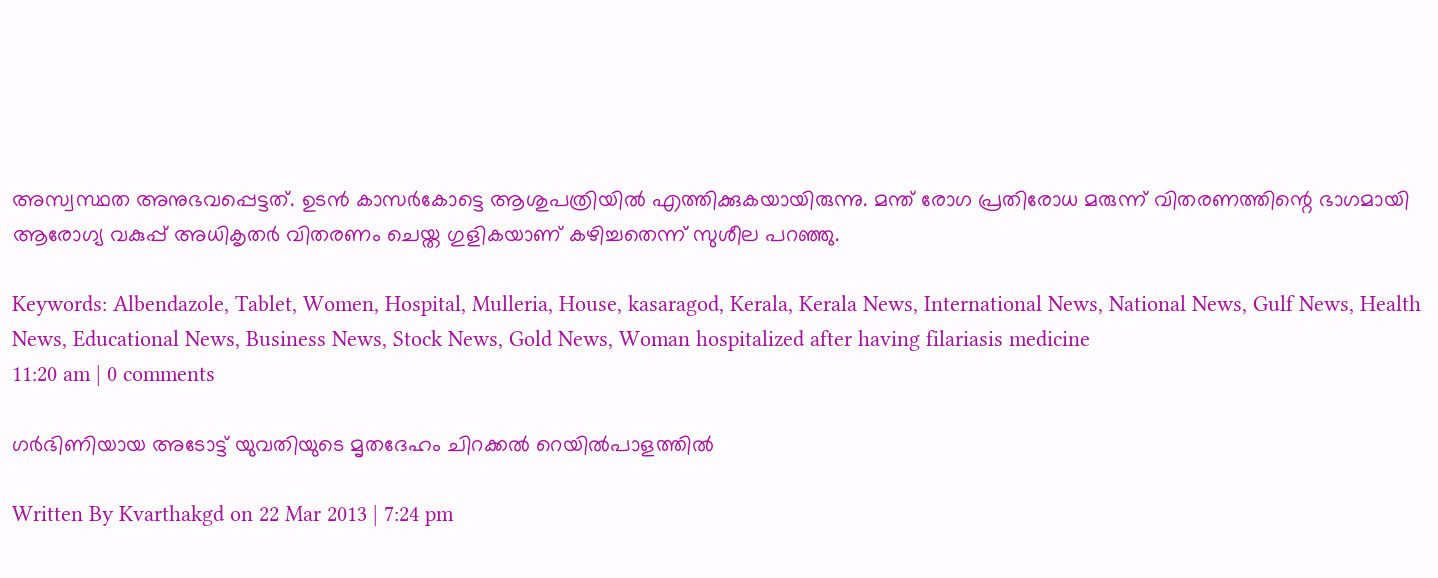അസ്വസ്ഥത അനുഭവപ്പെട്ടത്. ഉടന്‍ കാസര്‍കോട്ടെ ആശുപത്രിയില്‍ എത്തിക്കുകയായിരുന്നു. മന്ത് രോഗ പ്രതിരോധ മരുന്ന് വിതരണത്തിന്റെ ഭാഗമായി ആരോഗ്യ വകുപ്പ് അധികൃതര്‍ വിതരണം ചെയ്ത ഗുളികയാണ് കഴിച്ചതെന്ന് സുശീല പറഞ്ഞു.

Keywords: Albendazole, Tablet, Women, Hospital, Mulleria, House, kasaragod, Kerala, Kerala News, International News, National News, Gulf News, Health News, Educational News, Business News, Stock News, Gold News, Woman hospitalized after having filariasis medicine
11:20 am | 0 comments

ഗര്‍ഭിണിയായ അടോട്ട് യുവതിയുടെ മൃതദേഹം ചിറക്കല്‍ റെയില്‍പാളത്തില്‍

Written By Kvarthakgd on 22 Mar 2013 | 7:24 pm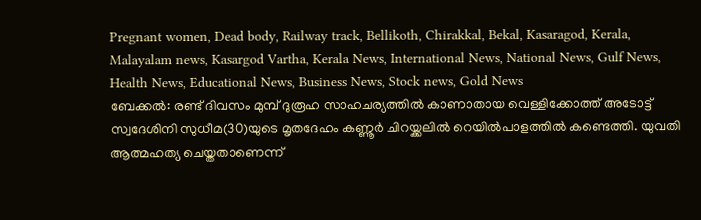Pregnant women, Dead body, Railway track, Bellikoth, Chirakkal, Bekal, Kasaragod, Kerala, Malayalam news, Kasargod Vartha, Kerala News, International News, National News, Gulf News, Health News, Educational News, Business News, Stock news, Gold News
ബേക്കല്‍: രണ്ട് ദിവസം മുമ്പ് ദുരൂഹ സാഹചര്യത്തില്‍ കാണാതായ വെള്ളിക്കോത്ത് അടോട്ട് സ്വദേശിനി സുധീമ(30)യുടെ മൃതദേഹം കണ്ണൂര്‍ ചിറയ്ക്കലില്‍ റെയില്‍പാളത്തില്‍ കണ്ടെത്തി. യുവതി ആത്മഹത്യ ചെയ്തതാണെന്ന്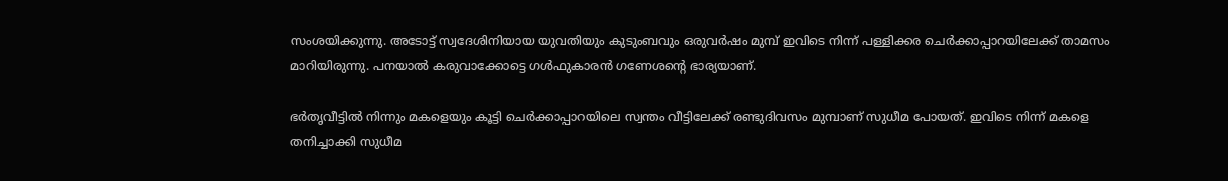സംശയിക്കുന്നു. അടോട്ട് സ്വദേശിനിയായ യുവതിയും കുടുംബവും ഒരുവര്‍ഷം മുമ്പ് ഇവിടെ നിന്ന് പള്ളിക്കര ചെര്‍ക്കാപ്പാറയിലേക്ക് താമസം മാറിയിരുന്നു. പനയാല്‍ കരുവാക്കോട്ടെ ഗള്‍ഫുകാരന്‍ ഗണേശന്റെ ഭാര്യയാണ്.

ഭര്‍തൃവീട്ടില്‍ നിന്നും മകളെയും കൂട്ടി ചെര്‍ക്കാപ്പാറയിലെ സ്വന്തം വീട്ടിലേക്ക് രണ്ടുദിവസം മുമ്പാണ് സുധീമ പോയത്. ഇവിടെ നിന്ന് മകളെ തനിച്ചാക്കി സുധീമ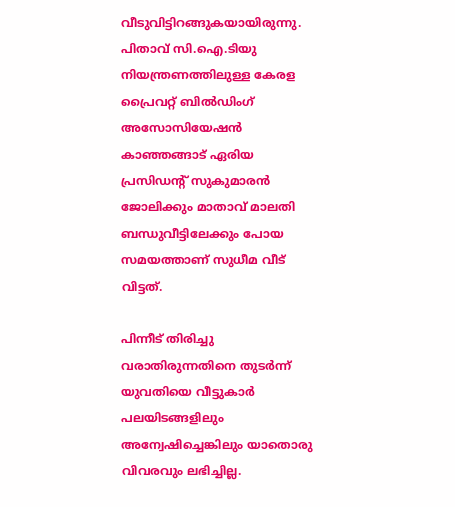വീടുവിട്ടിറങ്ങുകയായിരുന്നു. പിതാവ് സി.ഐ.ടിയു നിയന്ത്രണത്തിലുള്ള കേരള പ്രൈവറ്റ് ബില്‍ഡിംഗ് അസോസിയേഷന്‍ കാഞ്ഞങ്ങാട് ഏരിയ പ്രസിഡന്റ് സുകുമാരന്‍ ജോലിക്കും മാതാവ് മാലതി ബന്ധുവീട്ടിലേക്കും പോയ സമയത്താണ് സുധീമ വീട് വിട്ടത്.

പിന്നീട് തിരിച്ചു വരാതിരുന്നതിനെ തുടര്‍ന്ന് യുവതിയെ വീട്ടുകാര്‍ പലയിടങ്ങളിലും അന്വേഷിച്ചെങ്കിലും യാതൊരു വിവരവും ലഭിച്ചില്ല.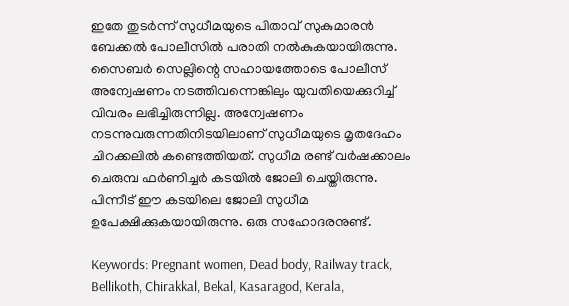ഇതേ തുടര്‍ന്ന് സുധീമയുടെ പിതാവ് സുകുമാരന്‍ ബേക്കല്‍ പോലീസില്‍ പരാതി നല്‍കുകയായിരുന്നു. സൈബര്‍ സെല്ലിന്റെ സഹായത്തോടെ പോലീസ് അന്വേഷണം നടത്തിവന്നെങ്കിലും യുവതിയെക്കുറിച്ച് വിവരം ലഭിച്ചിരുന്നില്ല. അന്വേഷണം നടന്നുവരുന്നതിനിടയിലാണ് സുധീമയുടെ മൃതദേഹം ചിറക്കലില്‍ കണ്ടെത്തിയത്. സുധീമ രണ്ട് വര്‍ഷക്കാലം ചെരുമ്പ ഫര്‍ണിച്ചര്‍ കടയില്‍ ജോലി ചെയ്തിരുന്നു. പിന്നീട് ഈ കടയിലെ ജോലി സുധീമ ഉപേക്ഷിക്കുകയായിരുന്നു. ഒരു സഹോദരനുണ്ട്.

Keywords: Pregnant women, Dead body, Railway track, Bellikoth, Chirakkal, Bekal, Kasaragod, Kerala,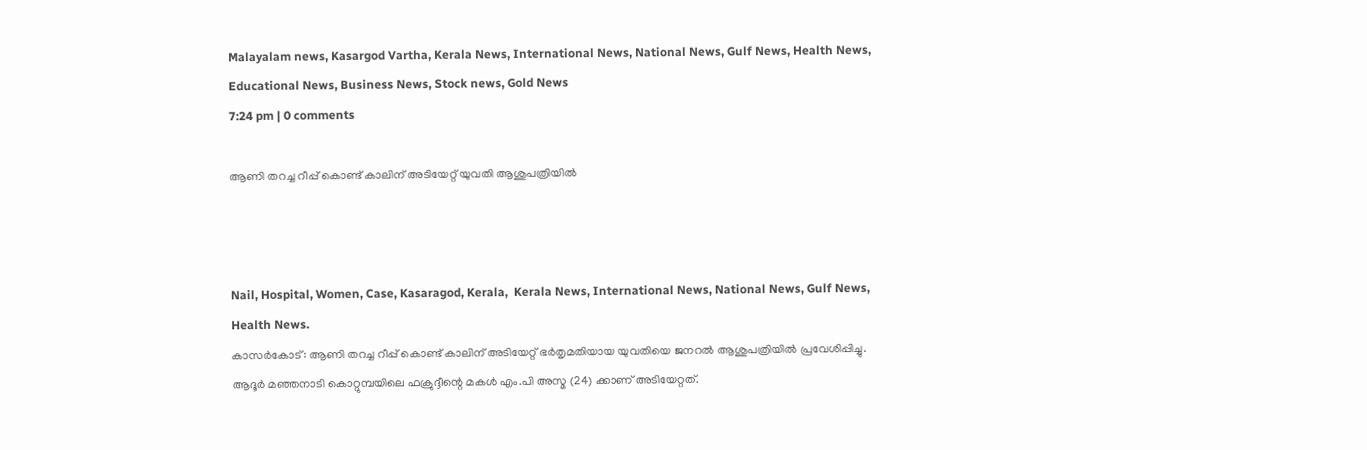Malayalam news, Kasargod Vartha, Kerala News, International News, National News, Gulf News, Health News, Educational News, Business News, Stock news, Gold News
7:24 pm | 0 comments

ആണി തറച്ച റീപ്പ് കൊണ്ട് കാലിന് അടിയേറ്റ് യുവതി ആശുപത്രിയില്‍



Nail, Hospital, Women, Case, Kasaragod, Kerala,  Kerala News, International News, National News, Gulf News, Health News.
കാസര്‍കോട്: ആണി തറച്ച റീപ്പ് കൊണ്ട് കാലിന് അടിയേറ്റ് ഭര്‍തൃമതിയായ യുവതിയെ ജനറല്‍ ആശുപത്രിയില്‍ പ്രവേശിപ്പിച്ചു. ആദൂര്‍ മഞ്ഞനാടി കൊറ്റുമ്പയിലെ ഫക്രുദ്ദീന്റെ മകള്‍ എം.പി അസ്മ (24) ക്കാണ് അടിയേറ്റത്.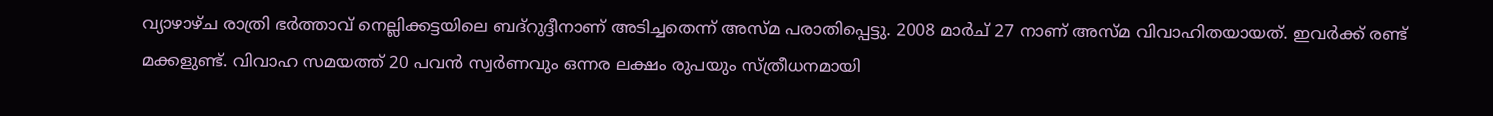വ്യാഴാഴ്ച രാത്രി ഭര്‍ത്താവ് നെല്ലിക്കട്ടയിലെ ബദ്‌റുദ്ദീനാണ് അടിച്ചതെന്ന് അസ്മ പരാതിപ്പെട്ടു. 2008 മാര്‍ച് 27 നാണ് അസ്മ വിവാഹിതയായത്. ഇവര്‍ക്ക് രണ്ട് മക്കളുണ്ട്. വിവാഹ സമയത്ത് 20 പവന്‍ സ്വര്‍ണവും ഒന്നര ലക്ഷം രുപയും സ്ത്രീധനമായി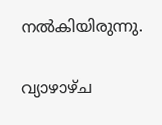നല്‍കിയിരുന്നു.

വ്യാഴാഴ്ച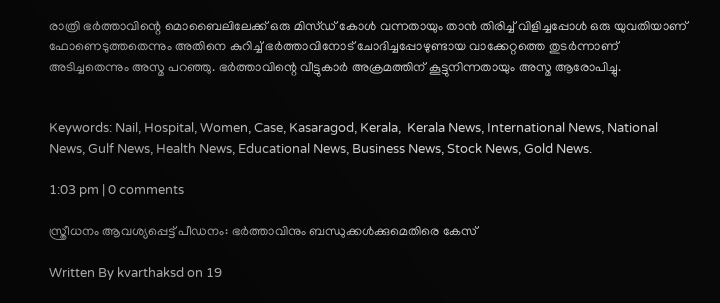രാത്രി ഭര്‍ത്താവിന്റെ മൊബൈലിലേക്ക് ഒരു മിസ്ഡ് കോള്‍ വന്നതായും താന്‍ തിരിച്ച് വിളിച്ചപ്പോള്‍ ഒരു യുവതിയാണ് ഫോണെടുത്തതെന്നും അതിനെ കുറിച്ച് ഭര്‍ത്താവിനോട് ചോദിച്ചപ്പോഴുണ്ടായ വാക്കേറ്റത്തെ തുടര്‍ന്നാണ് അടിച്ചതെന്നും അസ്മ പറഞ്ഞു. ഭര്‍ത്താവിന്റെ വീട്ടുകാര്‍ അക്രമത്തിന് കൂട്ടുനിന്നതായും അസ്മ ആരോപിച്ചു.


Keywords: Nail, Hospital, Women, Case, Kasaragod, Kerala,  Kerala News, International News, National News, Gulf News, Health News, Educational News, Business News, Stock News, Gold News.

1:03 pm | 0 comments

സ്ത്രീധനം ആവശ്യപ്പെട്ട് പീഡനം: ഭര്‍ത്താവിനും ബന്ധുക്കള്‍ക്കുമെതിരെ കേസ്

Written By kvarthaksd on 19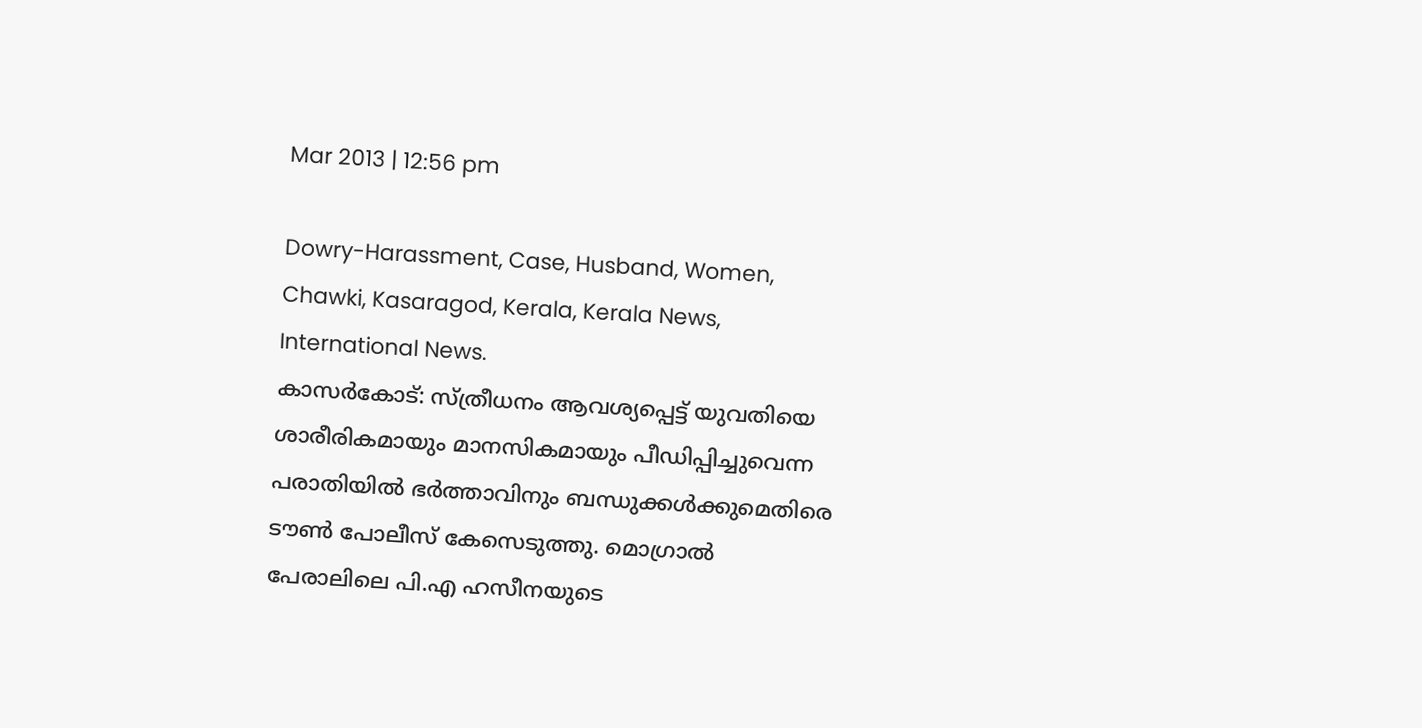Mar 2013 | 12:56 pm

Dowry-Harassment, Case, Husband, Women, Chawki, Kasaragod, Kerala, Kerala News, International News.
കാസര്‍കോട്: സ്ത്രീധനം ആവശ്യപ്പെട്ട് യുവതിയെ ശാരീരികമായും മാനസികമായും പീഡിപ്പിച്ചുവെന്ന പരാതിയില്‍ ഭര്‍ത്താവിനും ബന്ധുക്കള്‍ക്കുമെതിരെ ടൗണ്‍ പോലീസ് കേസെടുത്തു. മൊഗ്രാല്‍ പേരാലിലെ പി.എ ഹസീനയുടെ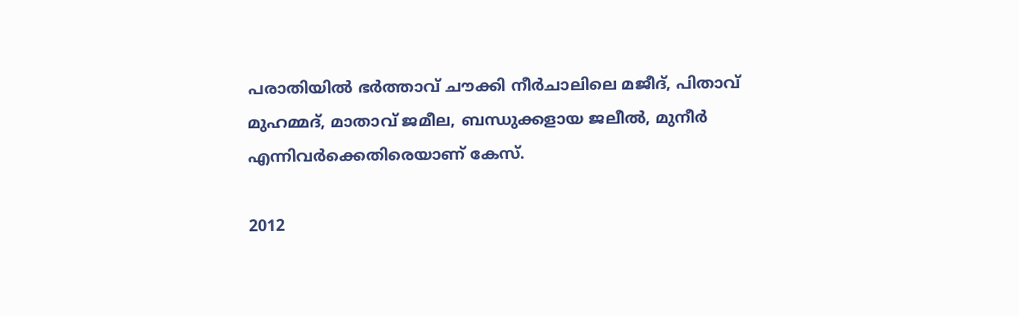പരാതിയില്‍ ഭര്‍ത്താവ് ചൗക്കി നീര്‍ചാലിലെ മജീദ്, പിതാവ് മുഹമ്മദ്, മാതാവ് ജമീല, ബന്ധുക്കളായ ജലീല്‍, മുനീര്‍ എന്നിവര്‍ക്കെതിരെയാണ് കേസ്.

2012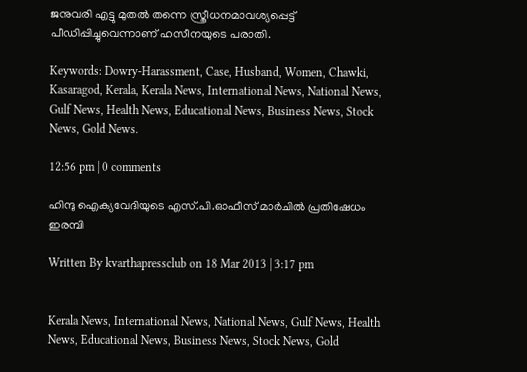ജനുവരി എട്ടു മുതല്‍ തന്നെ സ്ത്രീധനമാവശ്യപ്പെട്ട് പീഡിപ്പിച്ചുവെന്നാണ് ഹസീനയുടെ പരാതി.

Keywords: Dowry-Harassment, Case, Husband, Women, Chawki, Kasaragod, Kerala, Kerala News, International News, National News, Gulf News, Health News, Educational News, Business News, Stock News, Gold News.

12:56 pm | 0 comments

ഹിന്ദു ഐക്യവേദിയുടെ എസ്.പി.ഓഫീസ് മാര്‍ചില്‍ പ്രതിഷേധം ഇരമ്പി

Written By kvarthapressclub on 18 Mar 2013 | 3:17 pm


Kerala News, International News, National News, Gulf News, Health News, Educational News, Business News, Stock News, Gold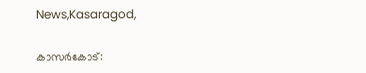News,Kasaragod,

കാസര്‍കോട്: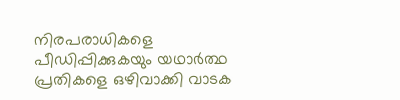നിരപരാധികളെ പീഡിപ്പിക്കുകയും യഥാര്‍ത്ഥ പ്രതികളെ ഒഴിവാക്കി വാടക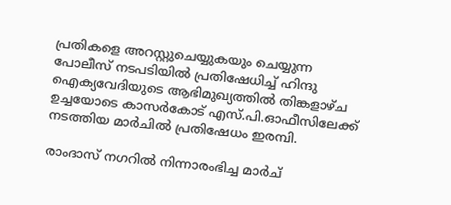പ്രതികളെ അറസ്റ്റുചെയ്യുകയും ചെയ്യുന്ന പോലീസ് നടപടിയില്‍ പ്രതിഷേധിച്ച് ഹിന്ദു ഐക്യവേദിയുടെ ആഭിമുഖ്യത്തില്‍ തിങ്കളാഴ്ച ഉച്ചയോടെ കാസര്‍കോട് എസ്.പി.ഓഫീസിലേക്ക് നടത്തിയ മാര്‍ചില്‍ പ്രതിഷേധം ഇരമ്പി.

രാംദാസ് നഗറില്‍ നിന്നാരംഭിച്ച മാര്‍ച്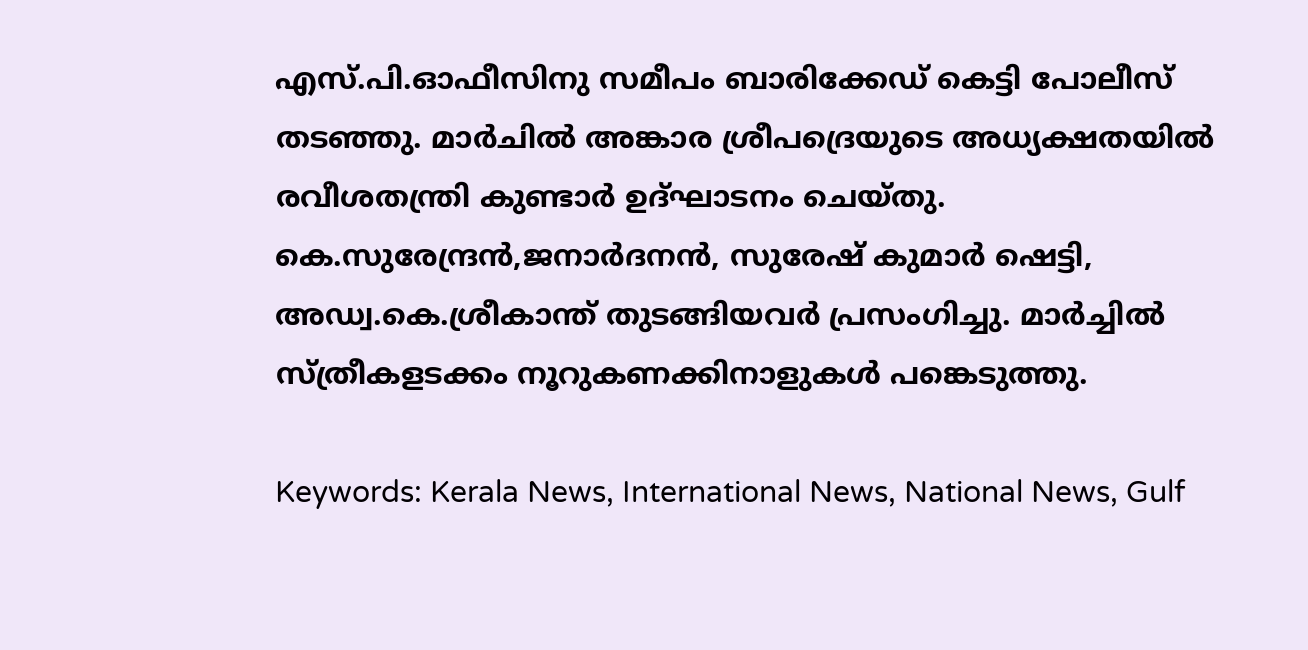എസ്.പി.ഓഫീസിനു സമീപം ബാരിക്കേഡ് കെട്ടി പോലീസ് തടഞ്ഞു. മാര്‍ചില്‍ അങ്കാര ശ്രീപദ്രെയുടെ അധ്യക്ഷതയില്‍ രവീശതന്ത്രി കുണ്ടാര്‍ ഉദ്ഘാടനം ചെയ്തു. കെ.സുരേന്ദ്രന്‍,ജനാര്‍ദനന്‍, സുരേഷ് കുമാര്‍ ഷെട്ടി, അഡ്വ.കെ.ശ്രീകാന്ത് തുടങ്ങിയവര്‍ പ്രസംഗിച്ചു. മാര്‍ച്ചില്‍ സ്ത്രീകളടക്കം നൂറുകണക്കിനാളുകള്‍ പങ്കെടുത്തു.

Keywords: Kerala News, International News, National News, Gulf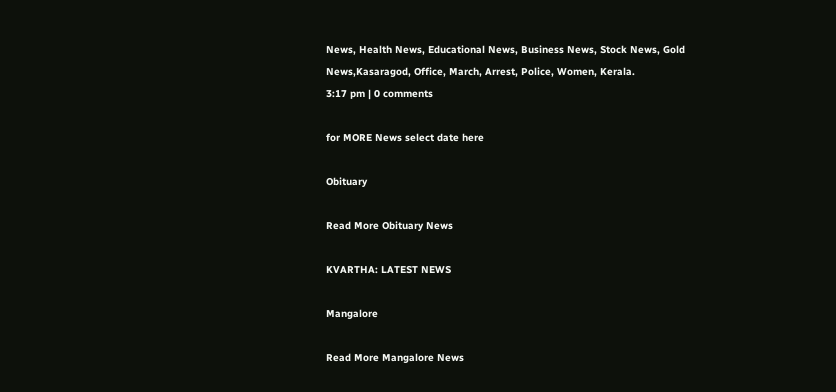News, Health News, Educational News, Business News, Stock News, Gold News,Kasaragod, Office, March, Arrest, Police, Women, Kerala.
3:17 pm | 0 comments

for MORE News select date here

Obituary

Read More Obituary News

KVARTHA: LATEST NEWS

Mangalore

Read More Mangalore News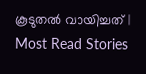കൂടുതൽ വായിച്ചത് | Most Read Stories